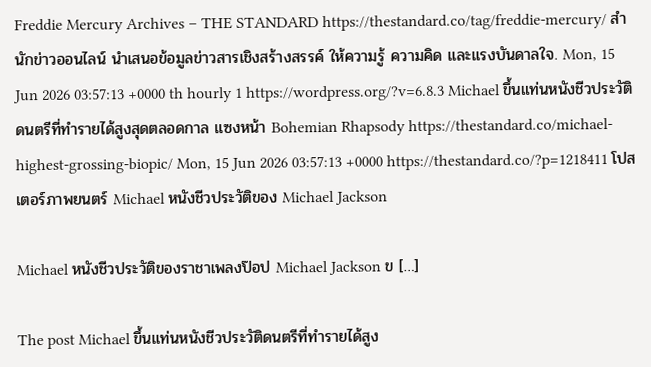Freddie Mercury Archives – THE STANDARD https://thestandard.co/tag/freddie-mercury/ สำนักข่าวออนไลน์ นำเสนอข้อมูลข่าวสารเชิงสร้างสรรค์ ให้ความรู้ ความคิด และแรงบันดาลใจ. Mon, 15 Jun 2026 03:57:13 +0000 th hourly 1 https://wordpress.org/?v=6.8.3 Michael ขึ้นแท่นหนังชีวประวัติดนตรีที่ทำรายได้สูงสุดตลอดกาล แซงหน้า Bohemian Rhapsody https://thestandard.co/michael-highest-grossing-biopic/ Mon, 15 Jun 2026 03:57:13 +0000 https://thestandard.co/?p=1218411 โปสเตอร์ภาพยนตร์ Michael หนังชีวประวัติของ Michael Jackson

Michael หนังชีวประวัติของราชาเพลงป๊อป Michael Jackson ข […]

The post Michael ขึ้นแท่นหนังชีวประวัติดนตรีที่ทำรายได้สูง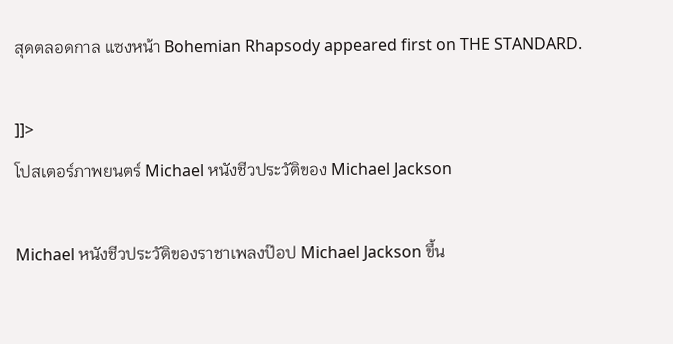สุดตลอดกาล แซงหน้า Bohemian Rhapsody appeared first on THE STANDARD.

]]>
โปสเตอร์ภาพยนตร์ Michael หนังชีวประวัติของ Michael Jackson

Michael หนังชีวประวัติของราชาเพลงป๊อป Michael Jackson ขึ้น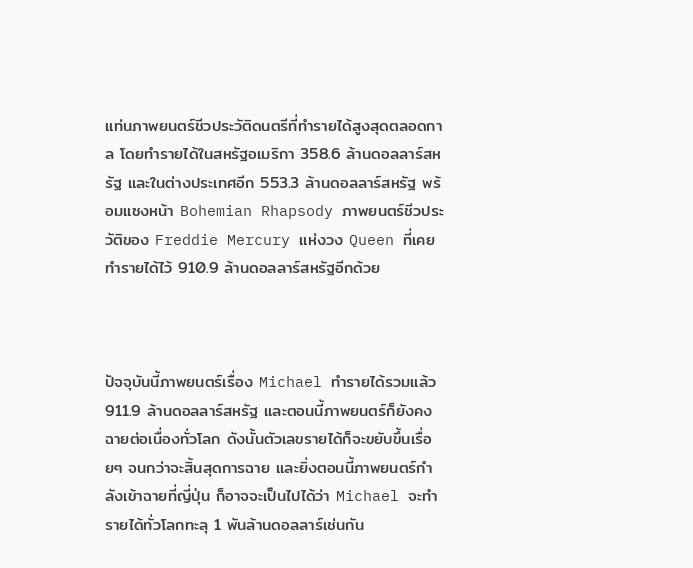แท่นภาพยนตร์ชีวประวัติดนตรีที่ทำรายได้สูงสุดตลอดกาล โดยทำรายได้ในสหรัฐอเมริกา 358.6 ล้านดอลลาร์สหรัฐ และในต่างประเทศอีก 553.3 ล้านดอลลาร์สหรัฐ พร้อมแซงหน้า Bohemian Rhapsody ภาพยนตร์ชีวประวัติของ Freddie Mercury แห่งวง Queen ที่เคยทำรายได้ไว้ 910.9 ล้านดอลลาร์สหรัฐอีกด้วย



ปัจจุบันนี้ภาพยนตร์เรื่อง Michael ทำรายได้รวมแล้ว 911.9 ล้านดอลลาร์สหรัฐ และตอนนี้ภาพยนตร์ก็ยังคงฉายต่อเนื่องทั่วโลก ดังนั้นตัวเลขรายได้ก็จะขยับขึ้นเรื่อยๆ จนกว่าจะสิ้นสุดการฉาย และยิ่งตอนนี้ภาพยนตร์กำลังเข้าฉายที่ญี่ปุ่น ก็อาจจะเป็นไปได้ว่า Michael จะทำรายได้ทั่วโลกทะลุ 1 พันล้านดอลลาร์เช่นกัน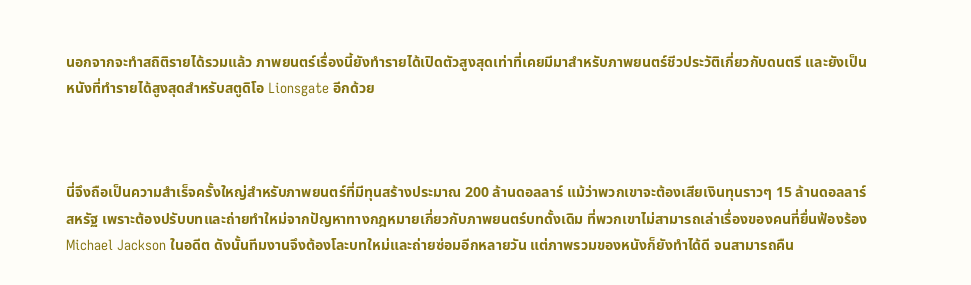นอกจากจะทำสถิติรายได้รวมแล้ว ภาพยนตร์เรื่องนี้ยังทำรายได้เปิดตัวสูงสุดเท่าที่เคยมีมาสำหรับภาพยนตร์ชีวประวัติเกี่ยวกับดนตรี และยังเป็นหนังที่ทำรายได้สูงสุดสำหรับสตูดิโอ Lionsgate อีกด้วย



นี่จึงถือเป็นความสำเร็จครั้งใหญ่สำหรับภาพยนตร์ที่มีทุนสร้างประมาณ 200 ล้านดอลลาร์ แม้ว่าพวกเขาจะต้องเสียเงินทุนราวๆ 15 ล้านดอลลาร์สหรัฐ เพราะต้องปรับบทและถ่ายทำใหม่จากปัญหาทางกฎหมายเกี่ยวกับภาพยนตร์บทดั้งเดิม ที่พวกเขาไม่สามารถเล่าเรื่องของคนที่ยื่นฟ้องร้อง Michael Jackson ในอดีต ดังนั้นทีมงานจึงต้องโละบทใหม่และถ่ายซ่อมอีกหลายวัน แต่ภาพรวมของหนังก็ยังทำได้ดี จนสามารถคืน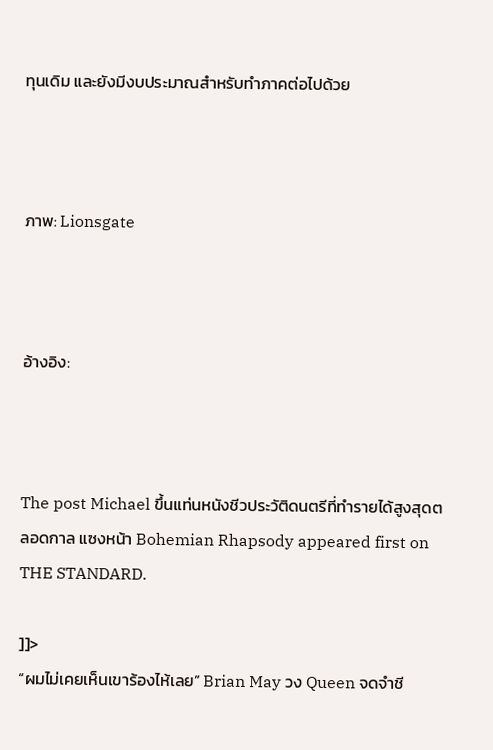ทุนเดิม และยังมีงบประมาณสำหรับทำภาคต่อไปด้วย



ภาพ: Lionsgate



อ้างอิง:



The post Michael ขึ้นแท่นหนังชีวประวัติดนตรีที่ทำรายได้สูงสุดตลอดกาล แซงหน้า Bohemian Rhapsody appeared first on THE STANDARD.

]]>
“ผมไม่เคยเห็นเขาร้องไห้เลย” Brian May วง Queen จดจำชี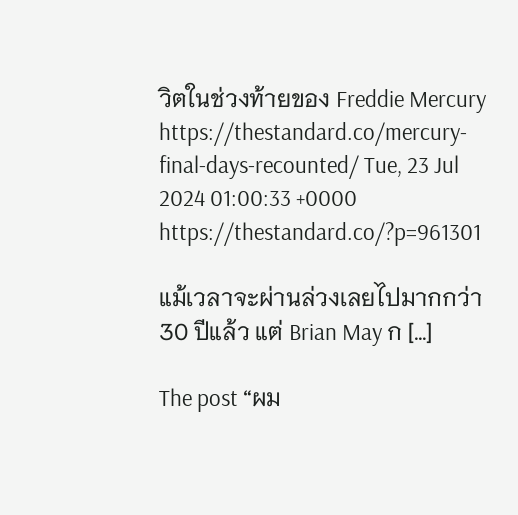วิตในช่วงท้ายของ Freddie Mercury https://thestandard.co/mercury-final-days-recounted/ Tue, 23 Jul 2024 01:00:33 +0000 https://thestandard.co/?p=961301

แม้เวลาจะผ่านล่วงเลยไปมากกว่า 30 ปีแล้ว แต่ Brian May ก […]

The post “ผม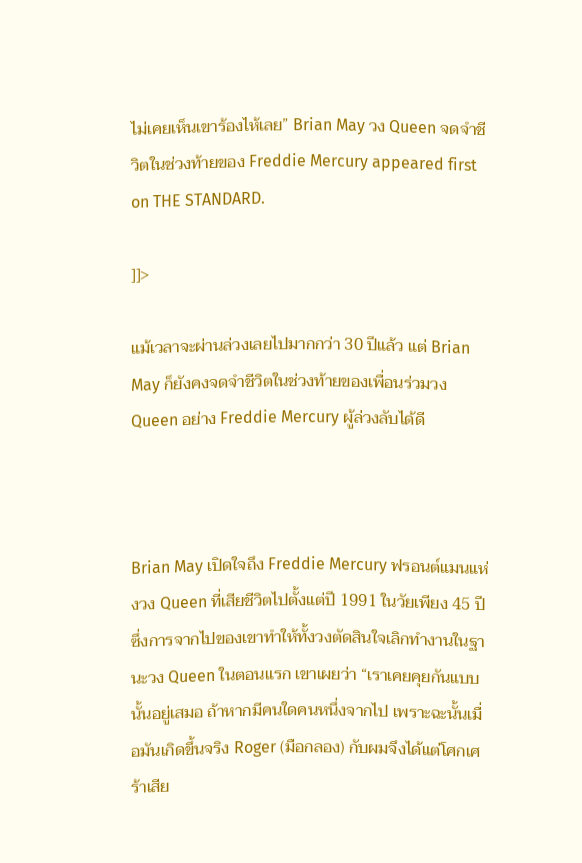ไม่เคยเห็นเขาร้องไห้เลย” Brian May วง Queen จดจำชีวิตในช่วงท้ายของ Freddie Mercury appeared first on THE STANDARD.

]]>

แม้เวลาจะผ่านล่วงเลยไปมากกว่า 30 ปีแล้ว แต่ Brian May ก็ยังคงจดจำชีวิตในช่วงท้ายของเพื่อนร่วมวง Queen อย่าง Freddie Mercury ผู้ล่วงลับได้ดี



Brian May เปิดใจถึง Freddie Mercury ฟรอนต์แมนแห่งวง Queen ที่เสียชีวิตไปตั้งแต่ปี 1991 ในวัยเพียง 45 ปี ซึ่งการจากไปของเขาทำให้ทั้งวงตัดสินใจเลิกทำงานในฐานะวง Queen ในตอนแรก เขาเผยว่า “เราเคยคุยกันแบบนั้นอยู่เสมอ ถ้าหากมีคนใดคนหนึ่งจากไป เพราะฉะนั้นเมื่อมันเกิดขึ้นจริง Roger (มือกลอง) กับผมจึงได้แต่โศกเศร้าเสีย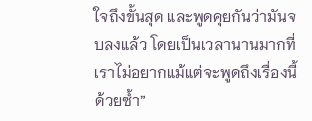ใจถึงขั้นสุด และพูดคุยกันว่ามันจบลงแล้ว โดยเป็นเวลานานมากที่เราไม่อยากแม้แต่จะพูดถึงเรื่องนี้ด้วยซ้ำ”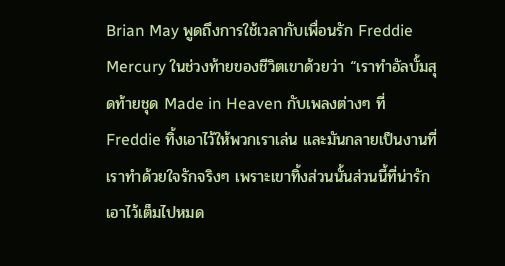Brian May พูดถึงการใช้เวลากับเพื่อนรัก Freddie Mercury ในช่วงท้ายของชีวิตเขาด้วยว่า “เราทำอัลบั้มสุดท้ายชุด Made in Heaven กับเพลงต่างๆ ที่ Freddie ทิ้งเอาไว้ให้พวกเราเล่น และมันกลายเป็นงานที่เราทำด้วยใจรักจริงๆ เพราะเขาทิ้งส่วนนั้นส่วนนี้ที่น่ารักเอาไว้เต็มไปหมด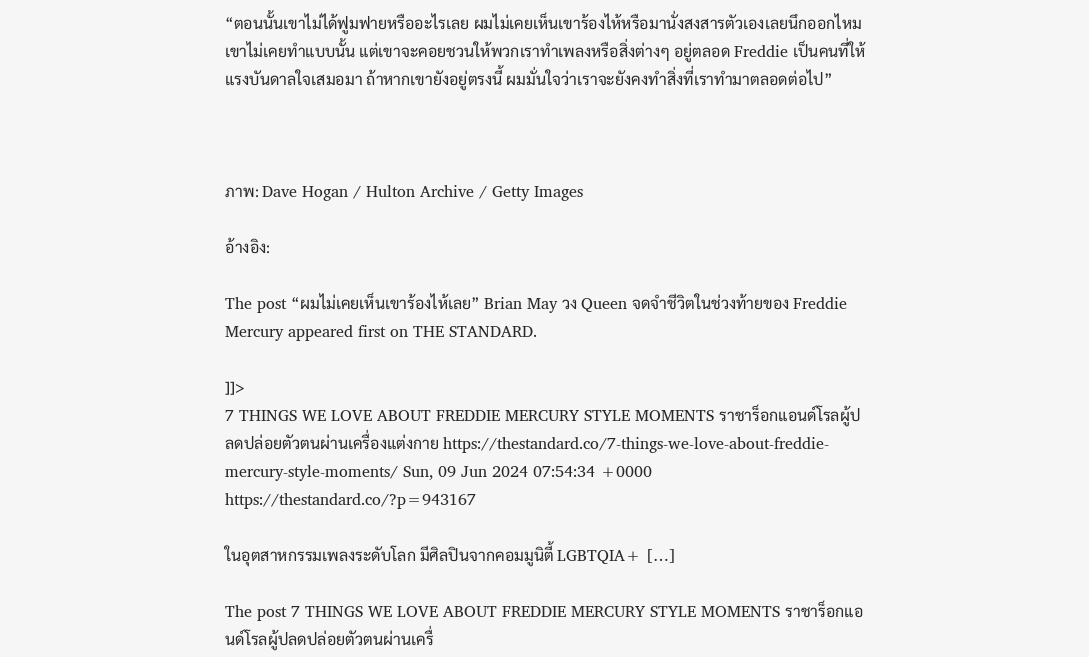“ตอนนั้นเขาไม่ได้ฟูมฟายหรืออะไรเลย ผมไม่เคยเห็นเขาร้องไห้หรือมานั่งสงสารตัวเองเลยนึกออกไหม เขาไม่เคยทำแบบนั้น แต่เขาจะคอยชวนให้พวกเราทำเพลงหรือสิ่งต่างๆ อยู่ตลอด Freddie เป็นคนที่ให้แรงบันดาลใจเสมอมา ถ้าหากเขายังอยู่ตรงนี้ ผมมั่นใจว่าเราจะยังคงทำสิ่งที่เราทำมาตลอดต่อไป”



ภาพ: Dave Hogan / Hulton Archive / Getty Images

อ้างอิง:

The post “ผมไม่เคยเห็นเขาร้องไห้เลย” Brian May วง Queen จดจำชีวิตในช่วงท้ายของ Freddie Mercury appeared first on THE STANDARD.

]]>
7 THINGS WE LOVE ABOUT FREDDIE MERCURY STYLE MOMENTS ราชาร็อกแอนด์โรลผู้ปลดปล่อยตัวตนผ่านเครื่องแต่งกาย https://thestandard.co/7-things-we-love-about-freddie-mercury-style-moments/ Sun, 09 Jun 2024 07:54:34 +0000 https://thestandard.co/?p=943167

ในอุตสาหกรรมเพลงระดับโลก มีศิลปินจากคอมมูนิตี้ LGBTQIA+ […]

The post 7 THINGS WE LOVE ABOUT FREDDIE MERCURY STYLE MOMENTS ราชาร็อกแอนด์โรลผู้ปลดปล่อยตัวตนผ่านเครื่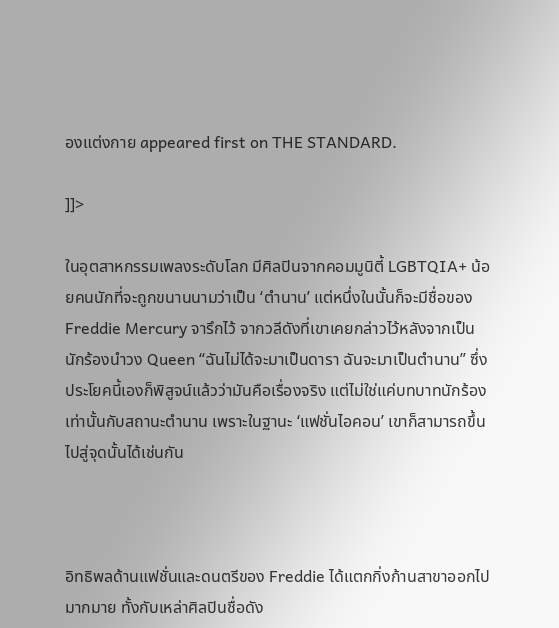องแต่งกาย appeared first on THE STANDARD.

]]>

ในอุตสาหกรรมเพลงระดับโลก มีศิลปินจากคอมมูนิตี้ LGBTQIA+ น้อยคนนักที่จะถูกขนานนามว่าเป็น ‘ตำนาน’ แต่หนึ่งในนั้นก็จะมีชื่อของ Freddie Mercury จารึกไว้ จากวลีดังที่เขาเคยกล่าวไว้หลังจากเป็นนักร้องนำวง Queen “ฉันไม่ได้จะมาเป็นดารา ฉันจะมาเป็นตำนาน” ซึ่งประโยคนี้เองก็พิสูจน์แล้วว่ามันคือเรื่องจริง แต่ไม่ใช่แค่บทบาทนักร้องเท่านั้นกับสถานะตำนาน เพราะในฐานะ ‘แฟชั่นไอคอน’ เขาก็สามารถขึ้นไปสู่จุดนั้นได้เช่นกัน



อิทธิพลด้านแฟชั่นและดนตรีของ Freddie ได้แตกกิ่งก้านสาขาออกไปมากมาย ทั้งกับเหล่าศิลปินชื่อดัง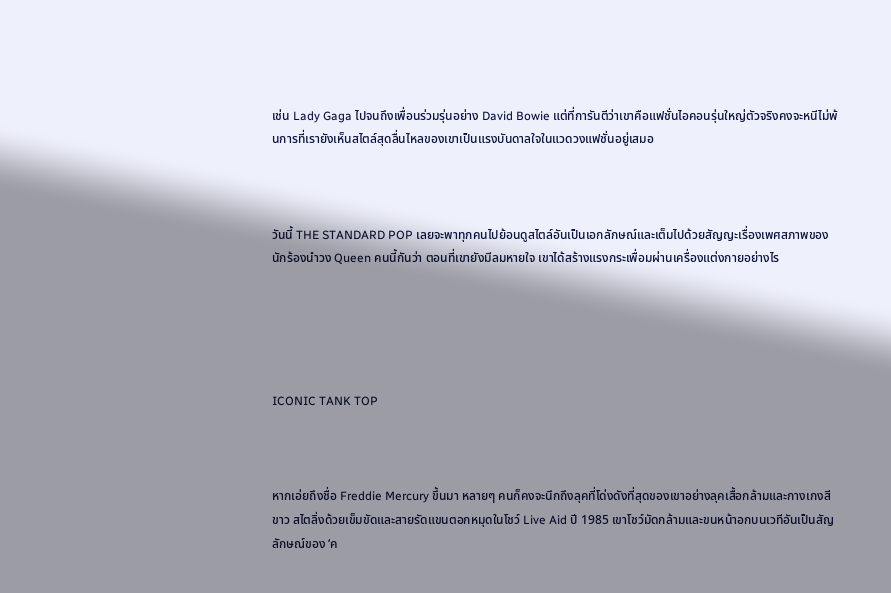เช่น Lady Gaga ไปจนถึงเพื่อนร่วมรุ่นอย่าง David Bowie แต่ที่การันตีว่าเขาคือแฟชั่นไอคอนรุ่นใหญ่ตัวจริงคงจะหนีไม่พ้นการที่เรายังเห็นสไตล์สุดลื่นไหลของเขาเป็นแรงบันดาลใจในแวดวงแฟชั่นอยู่เสมอ



วันนี้ THE STANDARD POP เลยจะพาทุกคนไปย้อนดูสไตล์อันเป็นเอกลักษณ์และเต็มไปด้วยสัญญะเรื่องเพศสภาพของนักร้องนำวง Queen คนนี้กันว่า ตอนที่เขายังมีลมหายใจ เขาได้สร้างแรงกระเพื่อมผ่านเครื่องแต่งกายอย่างไร





ICONIC TANK TOP



หากเอ่ยถึงชื่อ Freddie Mercury ขึ้นมา หลายๆ คนก็คงจะนึกถึงลุคที่โด่งดังที่สุดของเขาอย่างลุคเสื้อกล้ามและกางเกงสีขาว สไตลิ่งด้วยเข็มขัดและสายรัดแขนตอกหมุดในโชว์ Live Aid ปี 1985 เขาโชว์มัดกล้ามและขนหน้าอกบนเวทีอันเป็นสัญลักษณ์ของ ‘ค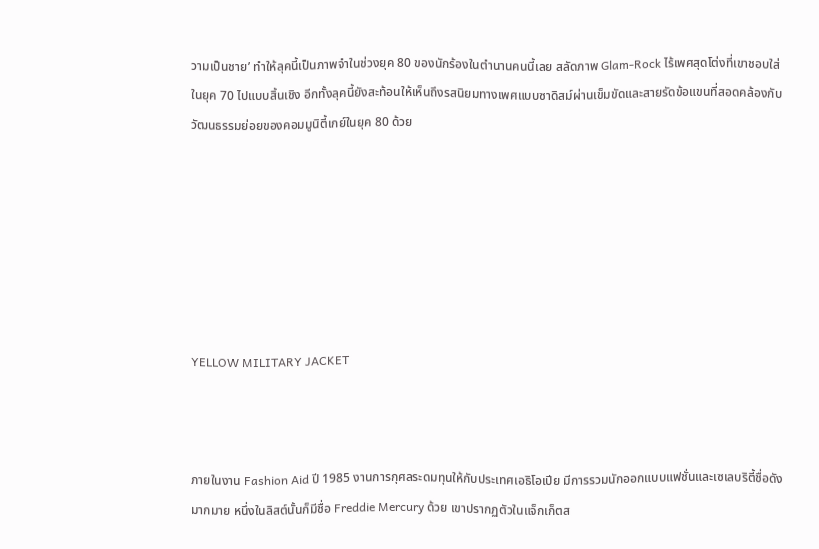วามเป็นชาย’ ทำให้ลุคนี้เป็นภาพจำในช่วงยุค 80 ของนักร้องในตำนานคนนี้เลย สลัดภาพ Glam-Rock ไร้เพศสุดโต่งที่เขาชอบใส่ในยุค 70 ไปแบบสิ้นเชิง อีกทั้งลุคนี้ยังสะท้อนให้เห็นถึงรสนิยมทางเพศแบบซาดิสม์ผ่านเข็มขัดและสายรัดข้อแขนที่สอดคล้องกับวัฒนธรรมย่อยของคอมมูนิตี้เกย์ในยุค 80 ด้วย







YELLOW MILITARY JACKET



ภายในงาน Fashion Aid ปี 1985 งานการกุศลระดมทุนให้กับประเทศเอธิโอเปีย มีการรวมนักออกแบบแฟชั่นและเซเลบริตี้ชื่อดังมากมาย หนึ่งในลิสต์นั้นก็มีชื่อ Freddie Mercury ด้วย เขาปรากฏตัวในแจ็กเก็ตส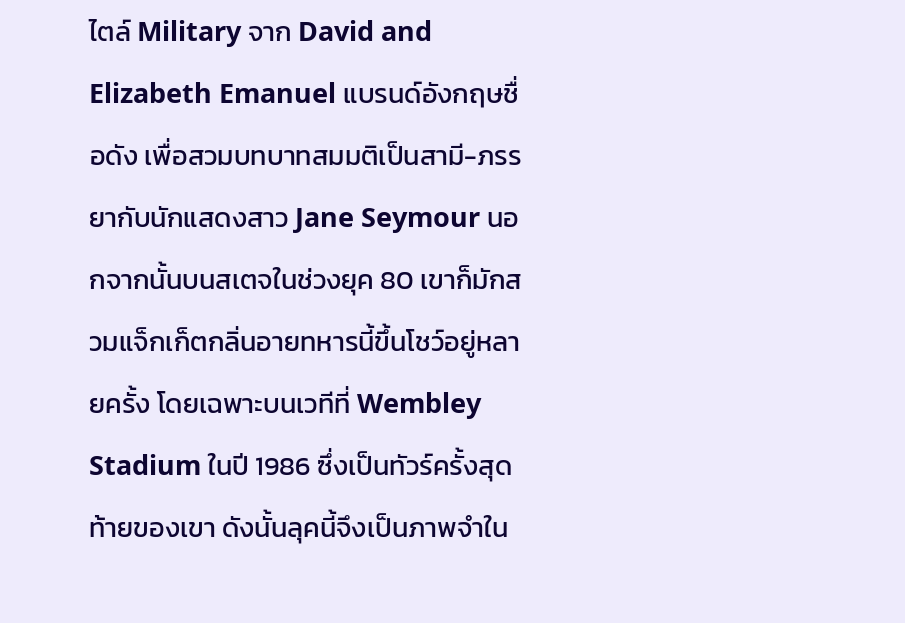ไตล์ Military จาก David and Elizabeth Emanuel แบรนด์อังกฤษชื่อดัง เพื่อสวมบทบาทสมมติเป็นสามี-ภรรยากับนักแสดงสาว Jane Seymour นอกจากนั้นบนสเตจในช่วงยุค 80 เขาก็มักสวมแจ็กเก็ตกลิ่นอายทหารนี้ขึ้นโชว์อยู่หลายครั้ง โดยเฉพาะบนเวทีที่ Wembley Stadium ในปี 1986 ซึ่งเป็นทัวร์ครั้งสุดท้ายของเขา ดังนั้นลุคนี้จึงเป็นภาพจำใน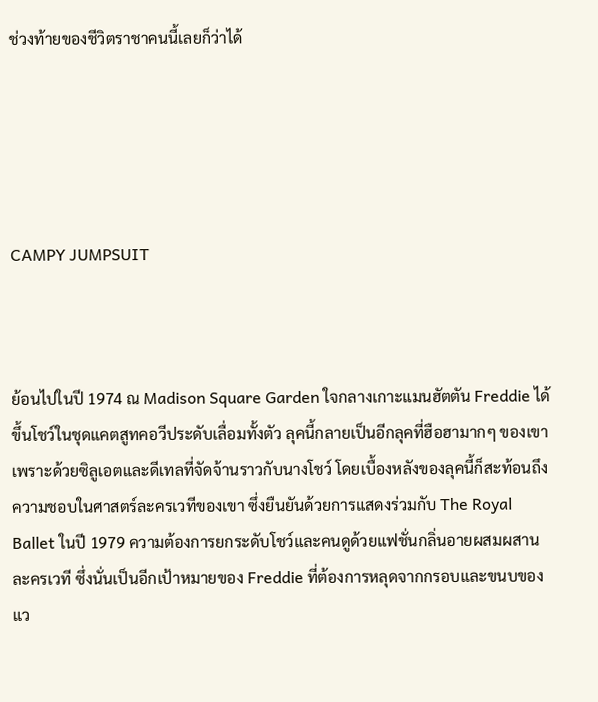ช่วงท้ายของชีวิตราชาคนนี้เลยก็ว่าได้





CAMPY JUMPSUIT



ย้อนไปในปี 1974 ณ Madison Square Garden ใจกลางเกาะแมนฮัตตัน Freddie ได้ขึ้นโชว์ในชุดแคตสูทคอวีประดับเลื่อมทั้งตัว ลุคนี้กลายเป็นอีกลุคที่ฮือฮามากๆ ของเขา เพราะด้วยซิลูเอตและดีเทลที่จัดจ้านราวกับนางโชว์ โดยเบื้องหลังของลุคนี้ก็สะท้อนถึงความชอบในศาสตร์ละครเวทีของเขา ซึ่งยืนยันด้วยการแสดงร่วมกับ The Royal Ballet ในปี 1979 ความต้องการยกระดับโชว์และคนดูด้วยแฟชั่นกลิ่นอายผสมผสานละครเวที ซึ่งนั่นเป็นอีกเป้าหมายของ Freddie ที่ต้องการหลุดจากกรอบและขนบของแว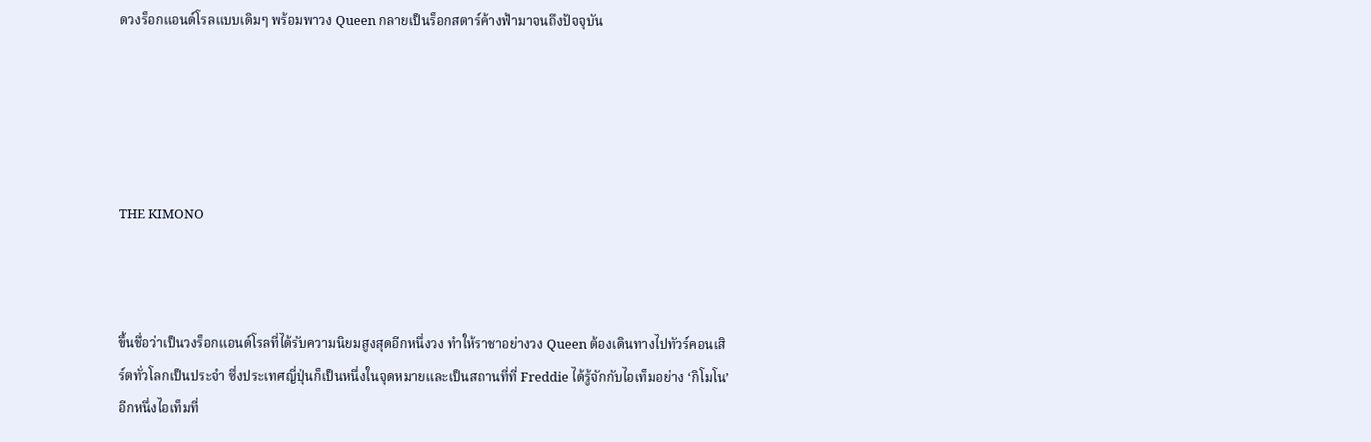ดวงร็อกแอนด์โรลแบบเดิมๆ พร้อมพาวง Queen กลายเป็นร็อกสตาร์ค้างฟ้ามาจนถึงปัจจุบัน





THE KIMONO



ขึ้นชื่อว่าเป็นวงร็อกแอนด์โรลที่ได้รับความนิยมสูงสุดอีกหนึ่งวง ทำให้ราชาอย่างวง Queen ต้องเดินทางไปทัวร์คอนเสิร์ตทั่วโลกเป็นประจำ ซึ่งประเทศญี่ปุ่นก็เป็นหนึ่งในจุดหมายและเป็นสถานที่ที่ Freddie ได้รู้จักกับไอเท็มอย่าง ‘กิโมโน’ อีกหนึ่งไอเท็มที่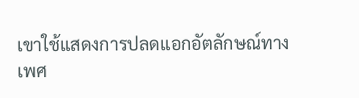เขาใช้แสดงการปลดแอกอัตลักษณ์ทางเพศ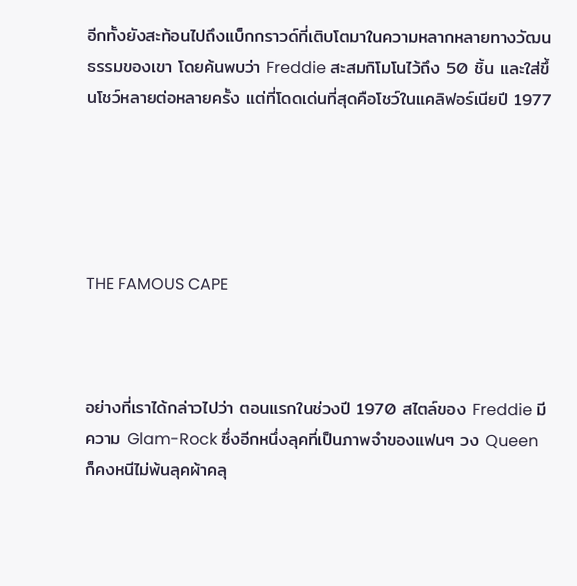อีกทั้งยังสะท้อนไปถึงแบ็กกราวด์ที่เติบโตมาในความหลากหลายทางวัฒนธรรมของเขา โดยค้นพบว่า Freddie สะสมกิโมโนไว้ถึง 50 ชิ้น และใส่ขึ้นโชว์หลายต่อหลายครั้ง แต่ที่โดดเด่นที่สุดคือโชว์ในแคลิฟอร์เนียปี 1977





THE FAMOUS CAPE



อย่างที่เราได้กล่าวไปว่า ตอนแรกในช่วงปี 1970 สไตล์ของ Freddie มีความ Glam-Rock ซึ่งอีกหนึ่งลุคที่เป็นภาพจำของแฟนๆ วง Queen ก็คงหนีไม่พ้นลุคผ้าคลุ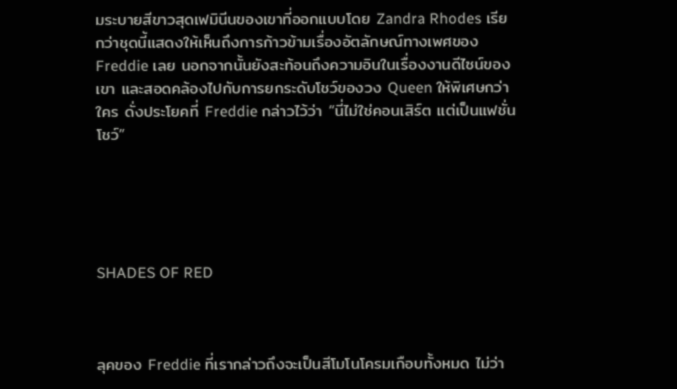มระบายสีขาวสุดเฟมินีนของเขาที่ออกแบบโดย Zandra Rhodes เรียกว่าชุดนี้แสดงให้เห็นถึงการก้าวข้ามเรื่องอัตลักษณ์ทางเพศของ Freddie เลย นอกจากนั้นยังสะท้อนถึงความอินในเรื่องงานดีไซน์ของเขา และสอดคล้องไปกับการยกระดับโชว์ของวง Queen ให้พิเศษกว่าใคร ดั่งประโยคที่ Freddie กล่าวไว้ว่า “นี่ไม่ใช่คอนเสิร์ต แต่เป็นแฟชั่นโชว์”





SHADES OF RED



ลุคของ Freddie ที่เรากล่าวถึงจะเป็นสีโมโนโครมเกือบทั้งหมด ไม่ว่า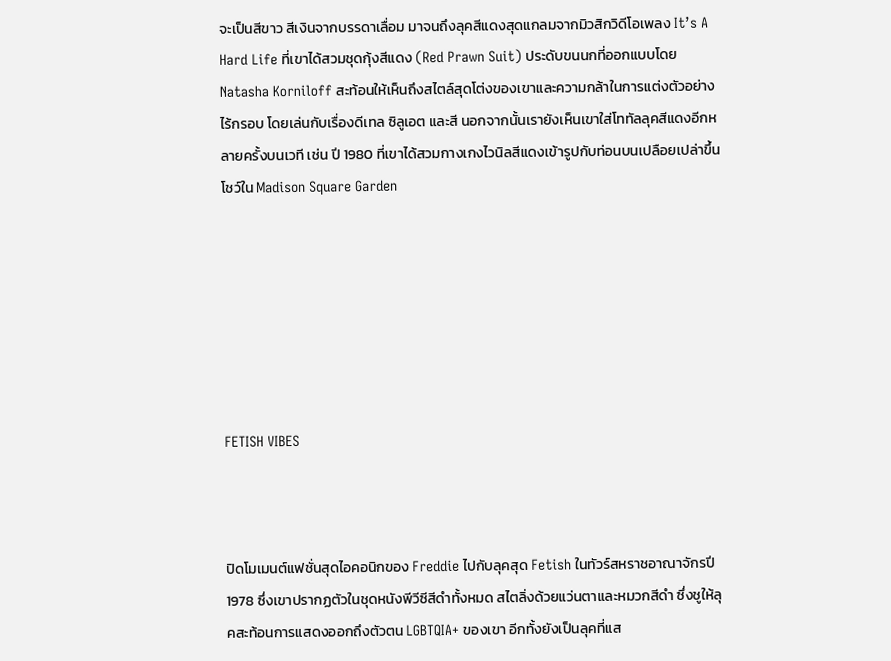จะเป็นสีขาว สีเงินจากบรรดาเลื่อม มาจนถึงลุคสีแดงสุดแกลมจากมิวสิกวิดีโอเพลง It’s A Hard Life ที่เขาได้สวมชุดกุ้งสีแดง (Red Prawn Suit) ประดับขนนกที่ออกแบบโดย Natasha Korniloff สะท้อนให้เห็นถึงสไตล์สุดโต่งของเขาและความกล้าในการแต่งตัวอย่างไร้กรอบ โดยเล่นกับเรื่องดีเทล ซิลูเอต และสี นอกจากนั้นเรายังเห็นเขาใส่โททัลลุคสีแดงอีกหลายครั้งบนเวที เช่น ปี 1980 ที่เขาได้สวมกางเกงไวนิลสีแดงเข้ารูปกับท่อนบนเปลือยเปล่าขึ้นโชว์ใน Madison Square Garden







FETISH VIBES



ปิดโมเมนต์แฟชั่นสุดไอคอนิกของ Freddie ไปกับลุคสุด Fetish ในทัวร์สหราชอาณาจักรปี 1978 ซึ่งเขาปรากฏตัวในชุดหนังพีวีซีสีดำทั้งหมด สไตลิ่งด้วยแว่นตาและหมวกสีดำ ซึ่งชูให้ลุคสะท้อนการแสดงออกถึงตัวตน LGBTQIA+ ของเขา อีกทั้งยังเป็นลุคที่แส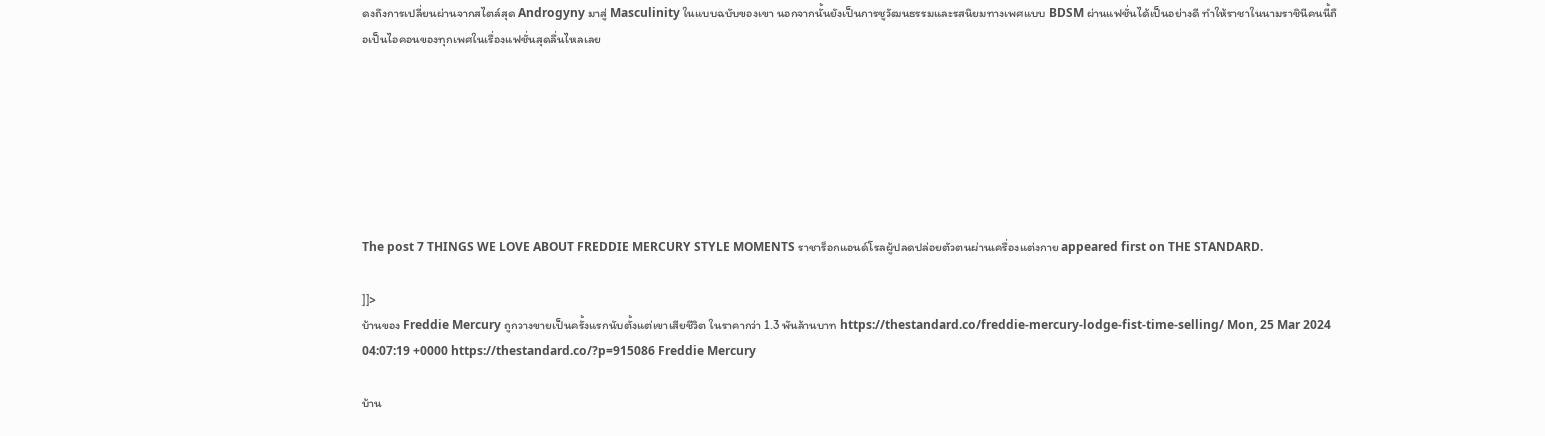ดงถึงการเปลี่ยนผ่านจากสไตล์สุด Androgyny มาสู่ Masculinity ในแบบฉบับของเขา นอกจากนั้นยังเป็นการชูวัฒนธรรมและรสนิยมทางเพศแบบ BDSM ผ่านแฟชั่นได้เป็นอย่างดี ทำให้ราชาในนามราชินีคนนี้ถือเป็นไอคอนของทุกเพศในเรื่องแฟชั่นสุดลื่นไหลเลย







The post 7 THINGS WE LOVE ABOUT FREDDIE MERCURY STYLE MOMENTS ราชาร็อกแอนด์โรลผู้ปลดปล่อยตัวตนผ่านเครื่องแต่งกาย appeared first on THE STANDARD.

]]>
บ้านของ Freddie Mercury ถูกวางขายเป็นครั้งแรกนับตั้งแต่เขาเสียชีวิต ในราคากว่า 1.3 พันล้านบาท https://thestandard.co/freddie-mercury-lodge-fist-time-selling/ Mon, 25 Mar 2024 04:07:19 +0000 https://thestandard.co/?p=915086 Freddie Mercury

บ้าน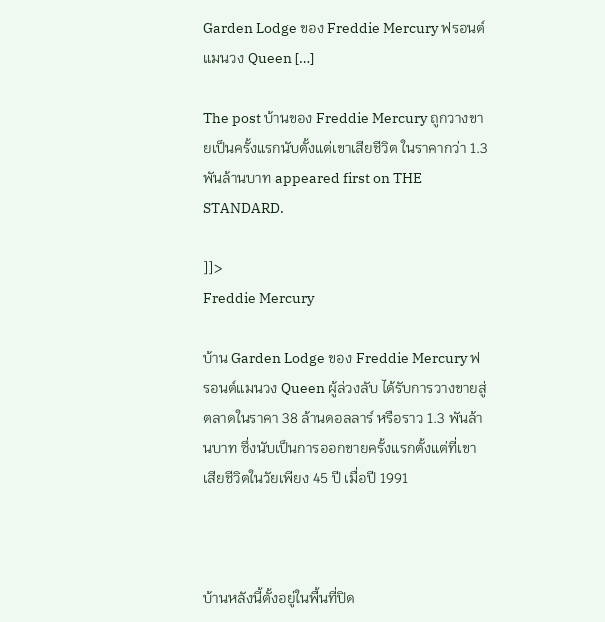Garden Lodge ของ Freddie Mercury ฟรอนต์แมนวง Queen […]

The post บ้านของ Freddie Mercury ถูกวางขายเป็นครั้งแรกนับตั้งแต่เขาเสียชีวิต ในราคากว่า 1.3 พันล้านบาท appeared first on THE STANDARD.

]]>
Freddie Mercury

บ้าน Garden Lodge ของ Freddie Mercury ฟรอนต์แมนวง Queen ผู้ล่วงลับ ได้รับการวางขายสู่ตลาดในราคา 38 ล้านดอลลาร์ หรือราว 1.3 พันล้านบาท ซึ่งนับเป็นการออกขายครั้งแรกตั้งแต่ที่เขาเสียชีวิตในวัยเพียง 45 ปี เมื่อปี 1991



บ้านหลังนี้ตั้งอยู่ในพื้นที่ปิด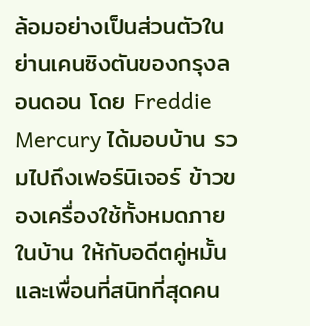ล้อมอย่างเป็นส่วนตัวในย่านเคนซิงตันของกรุงลอนดอน โดย Freddie Mercury ได้มอบบ้าน รวมไปถึงเฟอร์นิเจอร์ ข้าวของเครื่องใช้ทั้งหมดภายในบ้าน ให้กับอดีตคู่หมั้นและเพื่อนที่สนิทที่สุดคน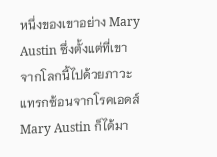หนึ่งของเขาอย่าง Mary Austin ซึ่งตั้งแต่ที่เขาจากโลกนี้ไปด้วยภาวะแทรกซ้อนจากโรคเอดส์ Mary Austin ก็ได้มา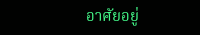อาศัยอยู่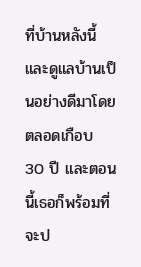ที่บ้านหลังนี้ และดูแลบ้านเป็นอย่างดีมาโดยตลอดเกือบ 30 ปี และตอนนี้เธอก็พร้อมที่จะป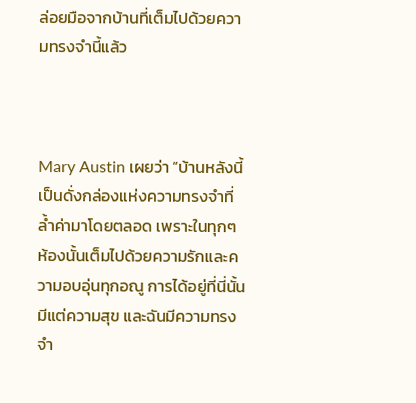ล่อยมือจากบ้านที่เต็มไปด้วยความทรงจำนี้แล้ว



Mary Austin เผยว่า “บ้านหลังนี้เป็นดั่งกล่องแห่งความทรงจำที่ล้ำค่ามาโดยตลอด เพราะในทุกๆ ห้องนั้นเต็มไปด้วยความรักและความอบอุ่นทุกอณู การได้อยู่ที่นี่นั้นมีแต่ความสุข และฉันมีความทรงจำ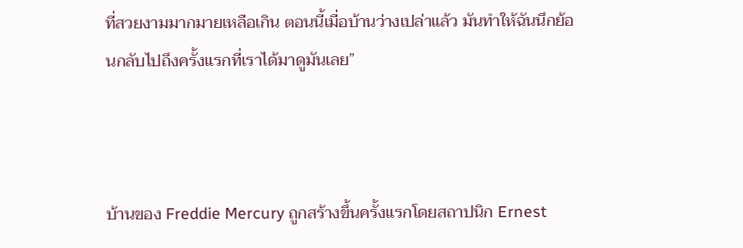ที่สวยงามมากมายเหลือเกิน ตอนนี้เมื่อบ้านว่างเปล่าแล้ว มันทำให้ฉันนึกย้อนกลับไปถึงครั้งแรกที่เราได้มาดูมันเลย”



บ้านของ Freddie Mercury ถูกสร้างขึ้นครั้งแรกโดยสถาปนิก Ernest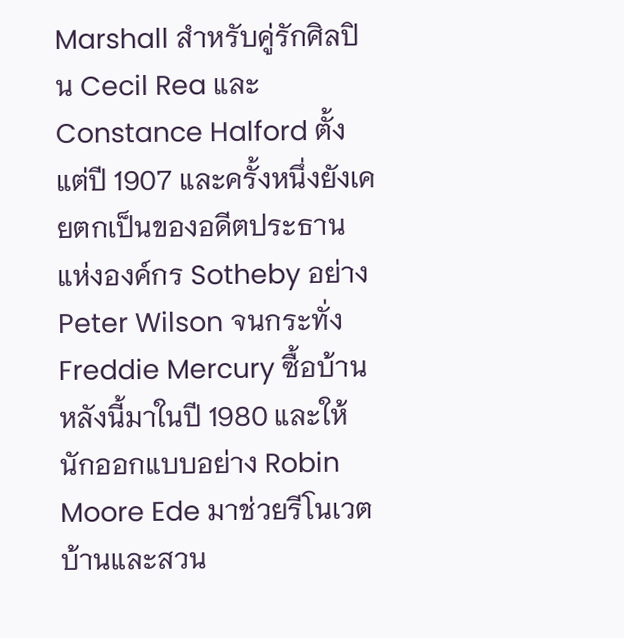Marshall สำหรับคู่รักศิลปิน Cecil Rea และ Constance Halford ตั้งแต่ปี 1907 และครั้งหนึ่งยังเคยตกเป็นของอดีตประธานแห่งองค์กร Sotheby อย่าง Peter Wilson จนกระทั่ง Freddie Mercury ซื้อบ้านหลังนี้มาในปี 1980 และให้นักออกแบบอย่าง Robin Moore Ede มาช่วยรีโนเวตบ้านและสวน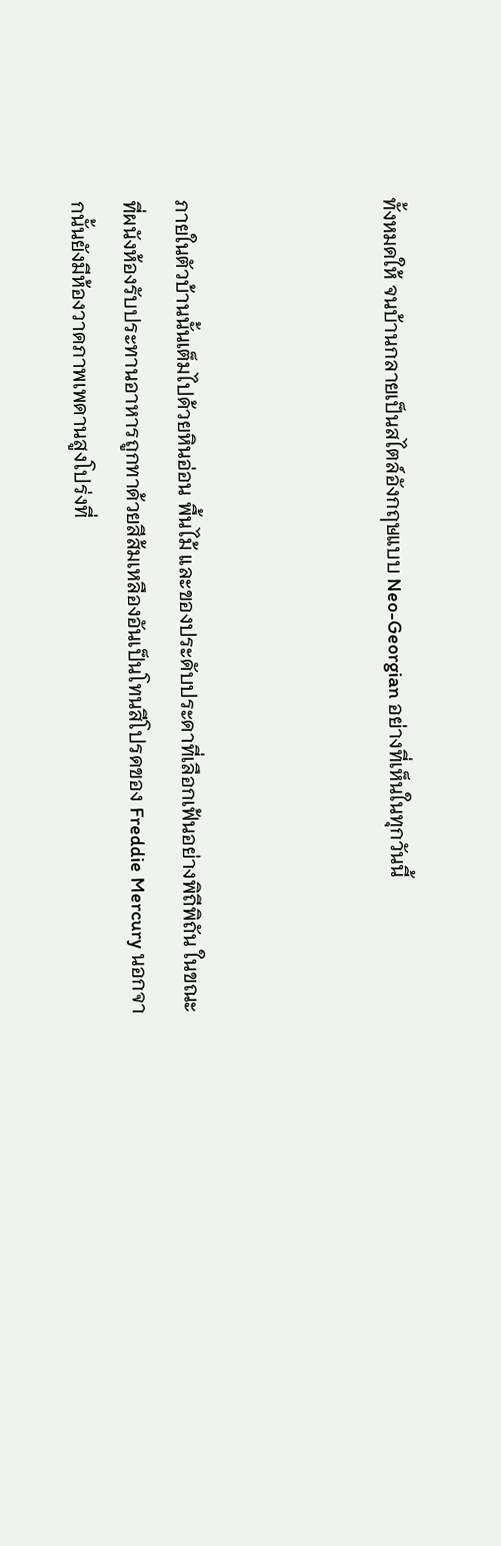ทั้งหมดให้ จนบ้านกลายเป็นสไตล์อังกฤษแบบ Neo-Georgian อย่างที่เห็นในทุกวันนี้



ภายในตัวบ้านนั้นเต็มไปด้วยหินอ่อน พื้นไม้ และของประดับประดาที่เลือกเฟ้นอย่างพิถีพิถัน ในขณะที่ผนังห้องรับประทานอาหารถูกทาด้วยสีส้มเหลืองอันเป็นโทนสีโปรดของ Freddie Mercury นอกจากนั้นยังมีห้องวาดภาพเพดานสูงโปร่งที่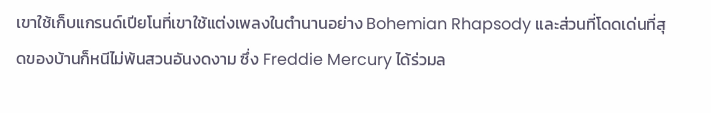เขาใช้เก็บแกรนด์เปียโนที่เขาใช้แต่งเพลงในตำนานอย่าง Bohemian Rhapsody และส่วนที่โดดเด่นที่สุดของบ้านก็หนีไม่พ้นสวนอันงดงาม ซึ่ง Freddie Mercury ได้ร่วมล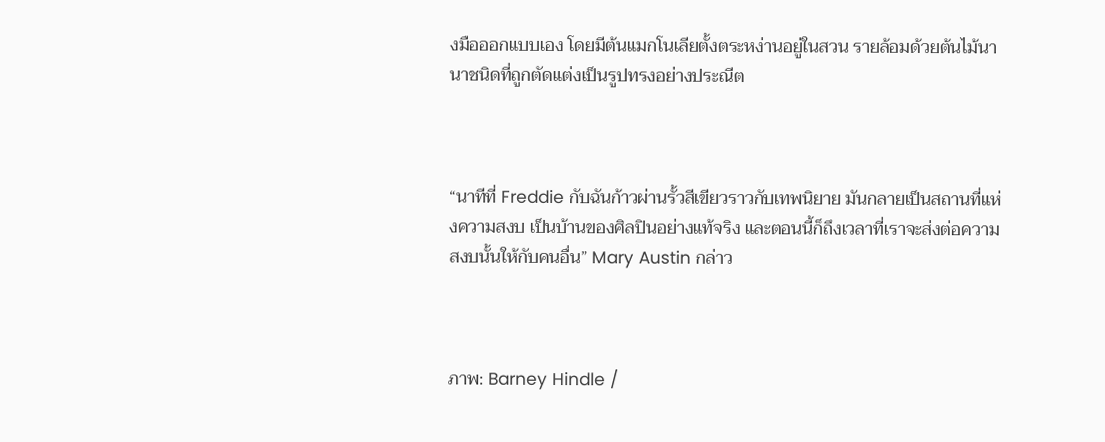งมือออกแบบเอง โดยมีต้นแมกโนเลียตั้งตระหง่านอยู่ในสวน รายล้อมด้วยต้นไม้นานาชนิดที่ถูกตัดแต่งเป็นรูปทรงอย่างประณีต



“นาทีที่ Freddie กับฉันก้าวผ่านรั้วสีเขียวราวกับเทพนิยาย มันกลายเป็นสถานที่แห่งความสงบ เป็นบ้านของศิลปินอย่างแท้จริง และตอนนี้ก็ถึงเวลาที่เราจะส่งต่อความสงบนั้นให้กับคนอื่น” Mary Austin กล่าว



ภาพ: Barney Hindle /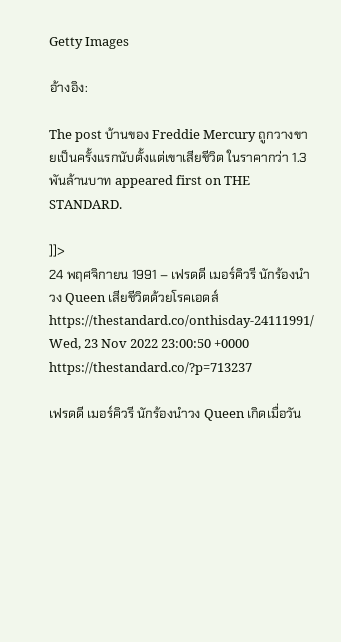Getty Images

อ้างอิง:

The post บ้านของ Freddie Mercury ถูกวางขายเป็นครั้งแรกนับตั้งแต่เขาเสียชีวิต ในราคากว่า 1.3 พันล้านบาท appeared first on THE STANDARD.

]]>
24 พฤศจิกายน 1991 – เฟรดดี เมอร์คิวรี นักร้องนำวง Queen เสียชีวิตด้วยโรคเอดส์ https://thestandard.co/onthisday-24111991/ Wed, 23 Nov 2022 23:00:50 +0000 https://thestandard.co/?p=713237

เฟรดดี เมอร์คิวรี นักร้องนำวง Queen เกิดเมื่อวัน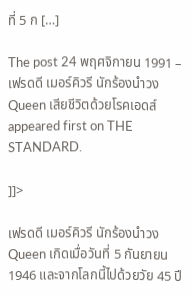ที่ 5 ก […]

The post 24 พฤศจิกายน 1991 – เฟรดดี เมอร์คิวรี นักร้องนำวง Queen เสียชีวิตด้วยโรคเอดส์ appeared first on THE STANDARD.

]]>

เฟรดดี เมอร์คิวรี นักร้องนำวง Queen เกิดเมื่อวันที่ 5 กันยายน 1946 และจากโลกนี้ไปด้วยวัย 45 ปี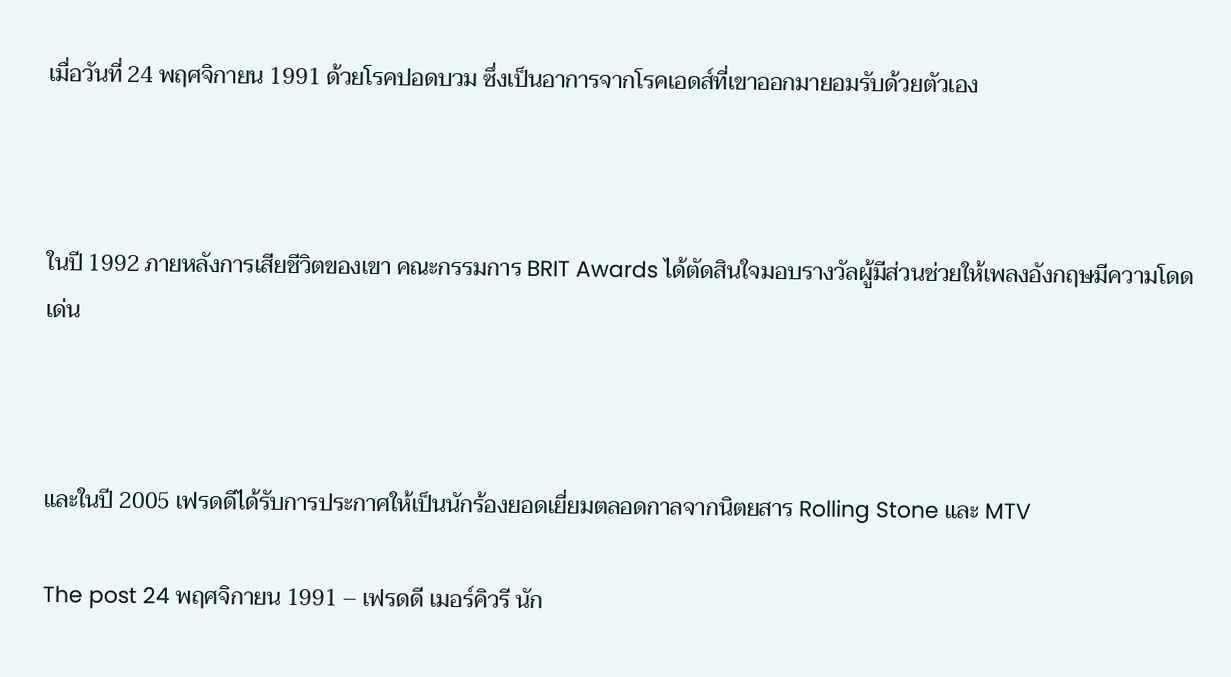เมื่อวันที่ 24 พฤศจิกายน 1991 ด้วยโรคปอดบวม ซึ่งเป็นอาการจากโรคเอดส์ที่เขาออกมายอมรับด้วยตัวเอง



ในปี 1992 ภายหลังการเสียชีวิตของเขา คณะกรรมการ BRIT Awards ได้ตัดสินใจมอบรางวัลผู้มีส่วนช่วยให้เพลงอังกฤษมีความโดดเด่น



และในปี 2005 เฟรดดีได้รับการประกาศให้เป็นนักร้องยอดเยี่ยมตลอดกาลจากนิตยสาร Rolling Stone และ MTV

The post 24 พฤศจิกายน 1991 – เฟรดดี เมอร์คิวรี นัก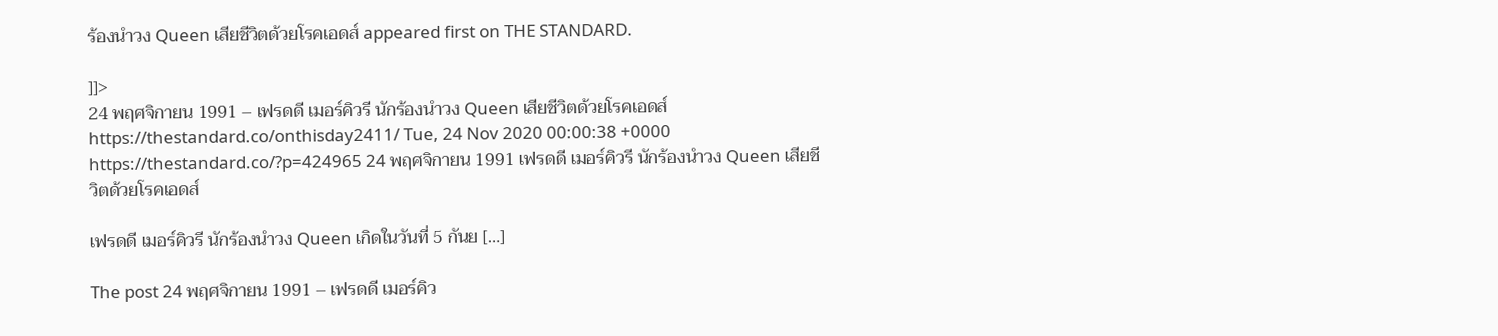ร้องนำวง Queen เสียชีวิตด้วยโรคเอดส์ appeared first on THE STANDARD.

]]>
24 พฤศจิกายน 1991 – เฟรดดี เมอร์คิวรี นักร้องนำวง Queen เสียชีวิตด้วยโรคเอดส์ https://thestandard.co/onthisday2411/ Tue, 24 Nov 2020 00:00:38 +0000 https://thestandard.co/?p=424965 24 พฤศจิกายน 1991 เฟรดดี เมอร์คิวรี นักร้องนำวง Queen เสียชีวิตด้วยโรคเอดส์

เฟรดดี เมอร์คิวรี นักร้องนำวง Queen เกิดในวันที่ 5 กันย […]

The post 24 พฤศจิกายน 1991 – เฟรดดี เมอร์คิว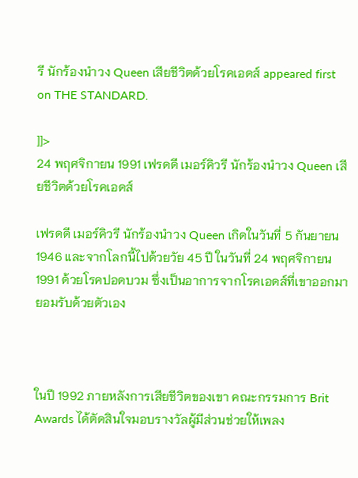รี นักร้องนำวง Queen เสียชีวิตด้วยโรคเอดส์ appeared first on THE STANDARD.

]]>
24 พฤศจิกายน 1991 เฟรดดี เมอร์คิวรี นักร้องนำวง Queen เสียชีวิตด้วยโรคเอดส์

เฟรดดี เมอร์คิวรี นักร้องนำวง Queen เกิดในวันที่ 5 กันยายน 1946 และจากโลกนี้ไปด้วยวัย 45 ปี ในวันที่ 24 พฤศจิกายน 1991 ด้วยโรคปอดบวม ซึ่งเป็นอาการจากโรคเอดส์ที่เขาออกมายอมรับด้วยตัวเอง



ในปี 1992 ภายหลังการเสียชีวิตของเขา คณะกรรมการ Brit Awards ได้ตัดสินใจมอบรางวัลผู้มีส่วนช่วยให้เพลง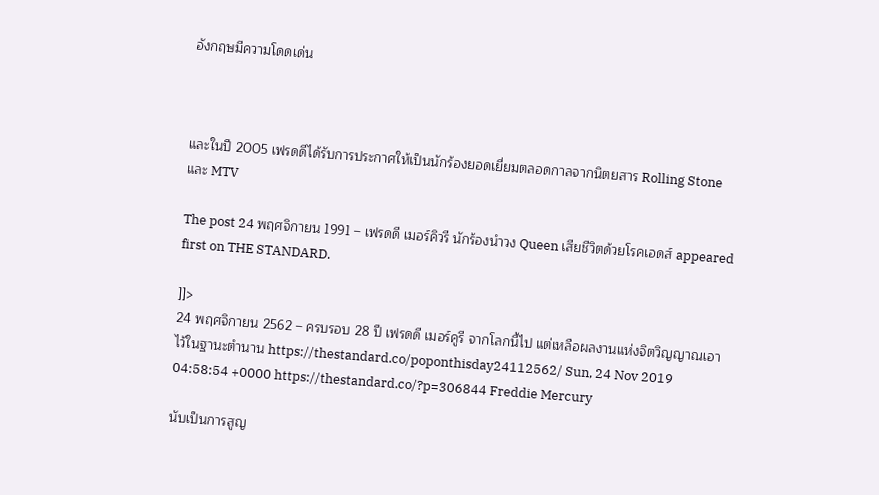อังกฤษมีความโดดเด่น



และในปี 2005 เฟรดดีได้รับการประกาศให้เป็นนักร้องยอดเยี่ยมตลอดกาลจากนิตยสาร Rolling Stone และ MTV

The post 24 พฤศจิกายน 1991 – เฟรดดี เมอร์คิวรี นักร้องนำวง Queen เสียชีวิตด้วยโรคเอดส์ appeared first on THE STANDARD.

]]>
24 พฤศจิกายน 2562 – ครบรอบ 28 ปี เฟรดดี เมอร์คูรี จากโลกนี้ไป แต่เหลือผลงานแห่งจิตวิญญาณเอาไว้ในฐานะตำนาน https://thestandard.co/poponthisday24112562/ Sun, 24 Nov 2019 04:58:54 +0000 https://thestandard.co/?p=306844 Freddie Mercury

นับเป็นการสูญ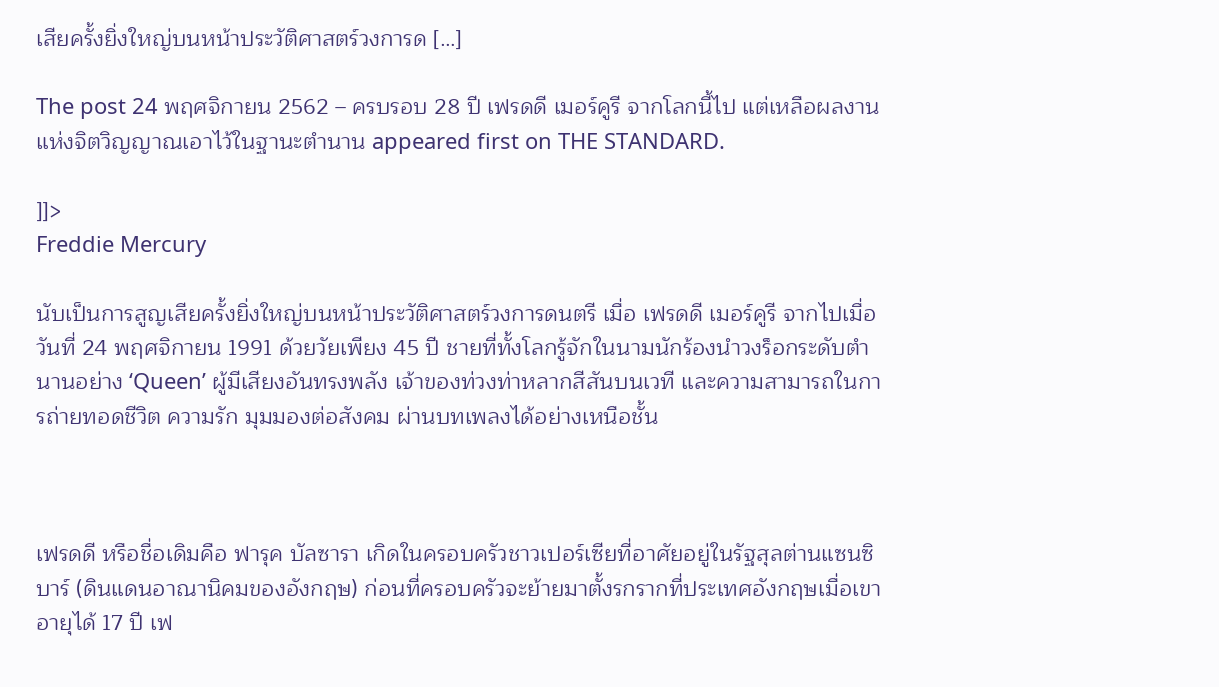เสียครั้งยิ่งใหญ่บนหน้าประวัติศาสตร์วงการด […]

The post 24 พฤศจิกายน 2562 – ครบรอบ 28 ปี เฟรดดี เมอร์คูรี จากโลกนี้ไป แต่เหลือผลงานแห่งจิตวิญญาณเอาไว้ในฐานะตำนาน appeared first on THE STANDARD.

]]>
Freddie Mercury

นับเป็นการสูญเสียครั้งยิ่งใหญ่บนหน้าประวัติศาสตร์วงการดนตรี เมื่อ เฟรดดี เมอร์คูรี จากไปเมื่อวันที่ 24 พฤศจิกายน 1991 ด้วยวัยเพียง 45 ปี ชายที่ทั้งโลกรู้จักในนามนักร้องนำวงร็อกระดับตำนานอย่าง ‘Queen’ ผู้มีเสียงอันทรงพลัง เจ้าของท่วงท่าหลากสีสันบนเวที และความสามารถในการถ่ายทอดชีวิต ความรัก มุมมองต่อสังคม ผ่านบทเพลงได้อย่างเหนือชั้น



เฟรดดี หรือชื่อเดิมคือ ฟารุค บัลซารา เกิดในครอบครัวชาวเปอร์เซียที่อาศัยอยู่ในรัฐสุลต่านแซนซิบาร์ (ดินแดนอาณานิคมของอังกฤษ) ก่อนที่ครอบครัวจะย้ายมาตั้งรกรากที่ประเทศอังกฤษเมื่อเขาอายุได้ 17 ปี เฟ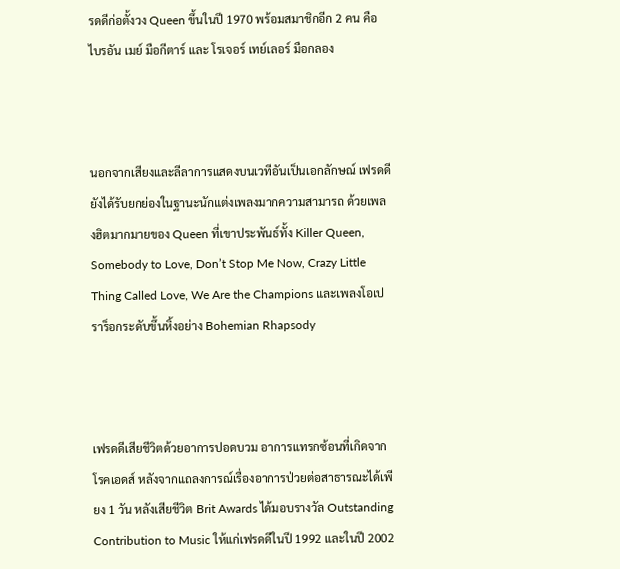รดดีก่อตั้งวง Queen ขึ้นในปี 1970 พร้อมสมาชิกอีก 2 คน คือ ไบรอัน เมย์ มือกีตาร์ และ โรเจอร์ เทย์เลอร์ มือกลอง



นอกจากเสียงและลีลาการแสดงบนเวทีอันเป็นเอกลักษณ์ เฟรดดียังได้รับยกย่องในฐานะนักแต่งเพลงมากความสามารถ ด้วยเพลงฮิตมากมายของ Queen ที่เขาประพันธ์ทั้ง Killer Queen, Somebody to Love, Don’t Stop Me Now, Crazy Little Thing Called Love, We Are the Champions และเพลงโอเปราร็อกระดับขึ้นหิ้งอย่าง Bohemian Rhapsody



เฟรดดีเสียชีวิตด้วยอาการปอดบวม อาการแทรกซ้อนที่เกิดจากโรคเอดส์ หลังจากแถลงการณ์เรื่องอาการป่วยต่อสาธารณะได้เพียง 1 วัน หลังเสียชีวิต Brit Awards ได้มอบรางวัล Outstanding Contribution to Music ให้แก่เฟรดดีในปี 1992 และในปี 2002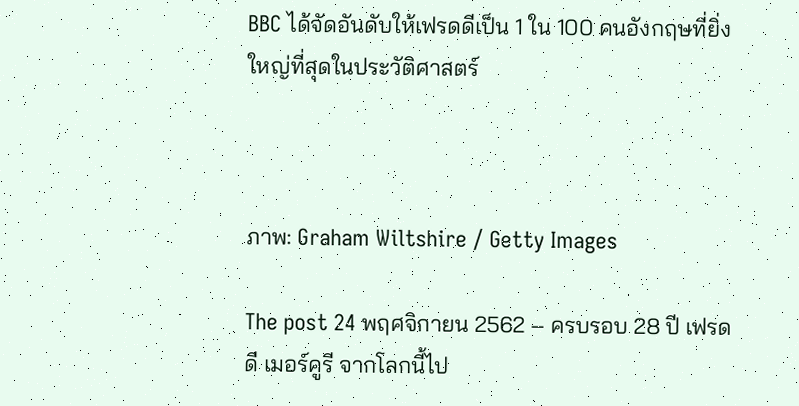BBC ได้จัดอันดับให้เฟรดดีเป็น 1 ใน 100 คนอังกฤษที่ยิ่งใหญ่ที่สุดในประวัติศาสตร์



ภาพ: Graham Wiltshire / Getty Images

The post 24 พฤศจิกายน 2562 – ครบรอบ 28 ปี เฟรดดี เมอร์คูรี จากโลกนี้ไป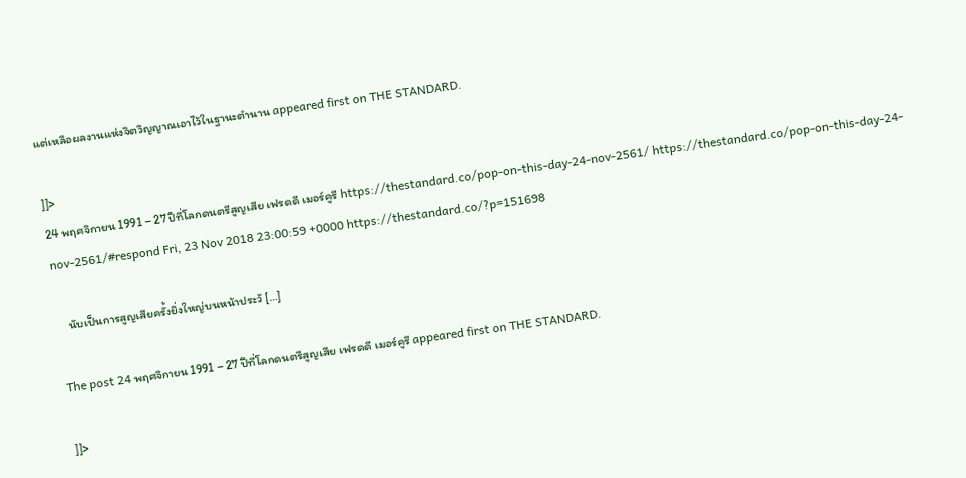แต่เหลือผลงานแห่งจิตวิญญาณเอาไว้ในฐานะตำนาน appeared first on THE STANDARD.

]]>
24 พฤศจิกายน 1991 – 27 ปีที่โลกดนตรีสูญเสีย เฟรดดี เมอร์คูรี https://thestandard.co/pop-on-this-day-24-nov-2561/ https://thestandard.co/pop-on-this-day-24-nov-2561/#respond Fri, 23 Nov 2018 23:00:59 +0000 https://thestandard.co/?p=151698

    นับเป็นการสูญเสียครั้งยิ่งใหญ่บนหน้าประวั […]

The post 24 พฤศจิกายน 1991 – 27 ปีที่โลกดนตรีสูญเสีย เฟรดดี เมอร์คูรี appeared first on THE STANDARD.

]]>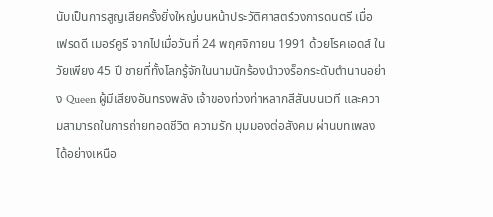นับเป็นการสูญเสียครั้งยิ่งใหญ่บนหน้าประวัติศาสตร์วงการดนตรี เมื่อ เฟรดดี เมอร์คูรี จากไปเมื่อวันที่ 24 พฤศจิกายน 1991 ด้วยโรคเอดส์ ในวัยเพียง 45 ปี ชายที่ทั้งโลกรู้จักในนามนักร้องนำวงร็อกระดับตำนานอย่าง Queen ผู้มีเสียงอันทรงพลัง เจ้าของท่วงท่าหลากสีสันบนเวที และความสามารถในการถ่ายทอดชีวิต ความรัก มุมมองต่อสังคม ผ่านบทเพลงได้อย่างเหนือ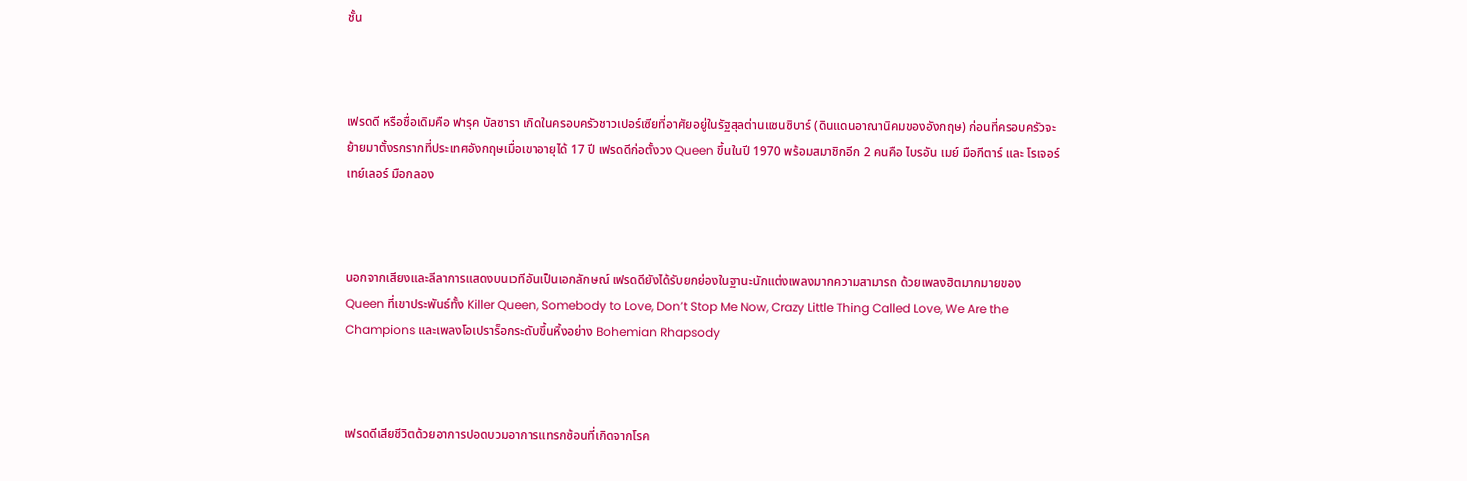ชั้น



เฟรดดี หรือชื่อเดิมคือ ฟารุค บัลซารา เกิดในครอบครัวชาวเปอร์เซียที่อาศัยอยู่ในรัฐสุลต่านแซนซิบาร์ (ดินแดนอาณานิคมของอังกฤษ) ก่อนที่ครอบครัวจะย้ายมาตั้งรกรากที่ประเทศอังกฤษเมื่อเขาอายุได้ 17 ปี เฟรดดีก่อตั้งวง Queen ขึ้นในปี 1970 พร้อมสมาชิกอีก 2 คนคือ ไบรอัน เมย์ มือกีตาร์ และ โรเจอร์ เทย์เลอร์ มือกลอง



นอกจากเสียงและลีลาการแสดงบนเวทีอันเป็นเอกลักษณ์ เฟรดดียังได้รับยกย่องในฐานะนักแต่งเพลงมากความสามารถ ด้วยเพลงฮิตมากมายของ Queen ที่เขาประพันธ์ทั้ง Killer Queen, Somebody to Love, Don’t Stop Me Now, Crazy Little Thing Called Love, We Are the Champions และเพลงโอเปราร็อกระดับขึ้นหิ้งอย่าง Bohemian Rhapsody



เฟรดดีเสียชีวิตด้วยอาการปอดบวมอาการแทรกซ้อนที่เกิดจากโรค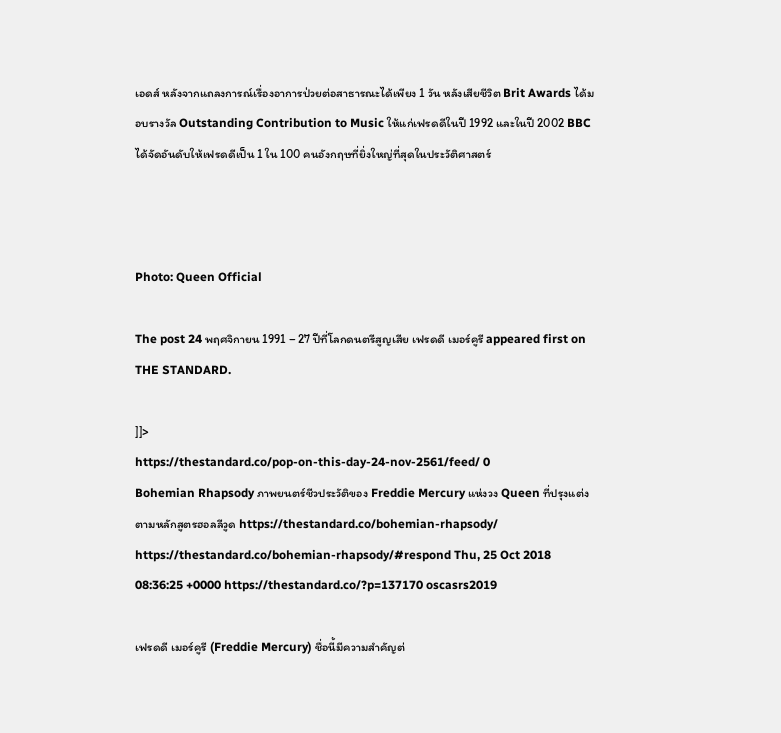เอดส์ หลังจากแถลงการณ์เรื่องอาการป่วยต่อสาธารณะได้เพียง 1 วัน หลังเสียชีวิต Brit Awards ได้มอบรางวัล Outstanding Contribution to Music ให้แก่เฟรดดีในปี 1992 และในปี 2002 BBC ได้จัดอันดับให้เฟรดดีเป็น 1 ใน 100 คนอังกฤษที่ยิ่งใหญ่ที่สุดในประวัติศาสตร์



Photo: Queen Official

The post 24 พฤศจิกายน 1991 – 27 ปีที่โลกดนตรีสูญเสีย เฟรดดี เมอร์คูรี appeared first on THE STANDARD.

]]>
https://thestandard.co/pop-on-this-day-24-nov-2561/feed/ 0
Bohemian Rhapsody ภาพยนตร์ชีวประวัติของ Freddie Mercury แห่งวง Queen ที่ปรุงแต่งตามหลักสูตรฮอลลีวูด https://thestandard.co/bohemian-rhapsody/ https://thestandard.co/bohemian-rhapsody/#respond Thu, 25 Oct 2018 08:36:25 +0000 https://thestandard.co/?p=137170 oscasrs2019

เฟรดดี เมอร์คูรี (Freddie Mercury) ชื่อนี้มีความสำคัญต่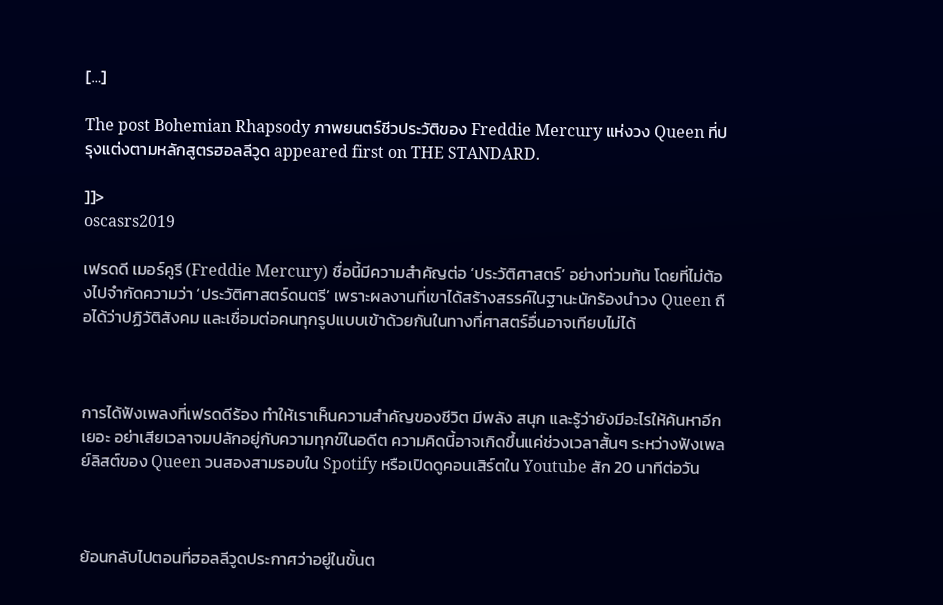[…]

The post Bohemian Rhapsody ภาพยนตร์ชีวประวัติของ Freddie Mercury แห่งวง Queen ที่ปรุงแต่งตามหลักสูตรฮอลลีวูด appeared first on THE STANDARD.

]]>
oscasrs2019

เฟรดดี เมอร์คูรี (Freddie Mercury) ชื่อนี้มีความสำคัญต่อ ‘ประวัติศาสตร์’ อย่างท่วมท้น โดยที่ไม่ต้องไปจำกัดความว่า ‘ประวัติศาสตร์ดนตรี’ เพราะผลงานที่เขาได้สร้างสรรค์ในฐานะนักร้องนำวง Queen ถือได้ว่าปฏิวัติสังคม และเชื่อมต่อคนทุกรูปแบบเข้าด้วยกันในทางที่ศาสตร์อื่นอาจเทียบไม่ได้



การได้ฟังเพลงที่เฟรดดีร้อง ทำให้เราเห็นความสำคัญของชีวิต มีพลัง สนุก และรู้ว่ายังมีอะไรให้ค้นหาอีกเยอะ อย่าเสียเวลาจมปลักอยู่กับความทุกข์ในอดีต ความคิดนี้อาจเกิดขึ้นแค่ช่วงเวลาสั้นๆ ระหว่างฟังเพลย์ลิสต์ของ Queen วนสองสามรอบใน Spotify หรือเปิดดูคอนเสิร์ตใน Youtube สัก 20 นาทีต่อวัน



ย้อนกลับไปตอนที่ฮอลลีวูดประกาศว่าอยู่ในขั้นต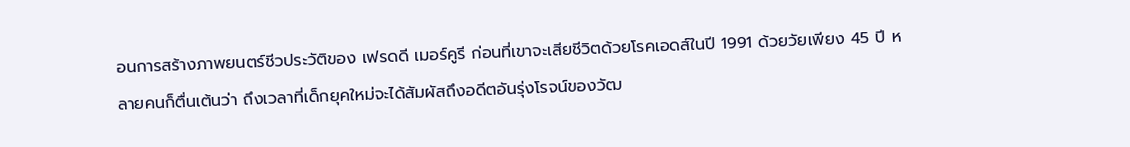อนการสร้างภาพยนตร์ชีวประวัติของ เฟรดดี เมอร์คูรี ก่อนที่เขาจะเสียชีวิตด้วยโรคเอดส์ในปี 1991 ด้วยวัยเพียง 45 ปี หลายคนก็ตื่นเต้นว่า ถึงเวลาที่เด็กยุคใหม่จะได้สัมผัสถึงอดีตอันรุ่งโรจน์ของวัฒ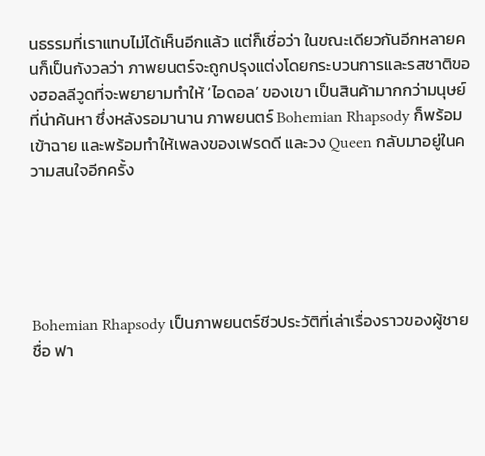นธรรมที่เราแทบไม่ได้เห็นอีกแล้ว แต่ก็เชื่อว่า ในขณะเดียวกันอีกหลายคนก็เป็นกังวลว่า ภาพยนตร์จะถูกปรุงแต่งโดยกระบวนการและรสชาติของฮอลลีวูดที่จะพยายามทำให้ ‘ไอดอล’ ของเขา เป็นสินค้ามากกว่ามนุษย์ที่น่าค้นหา ซึ่งหลังรอมานาน ภาพยนตร์ Bohemian Rhapsody ก็พร้อมเข้าฉาย และพร้อมทำให้เพลงของเฟรดดี และวง Queen กลับมาอยู่ในความสนใจอีกครั้ง





Bohemian Rhapsody เป็นภาพยนตร์ชีวประวัติที่เล่าเรื่องราวของผู้ชายชื่อ ฟา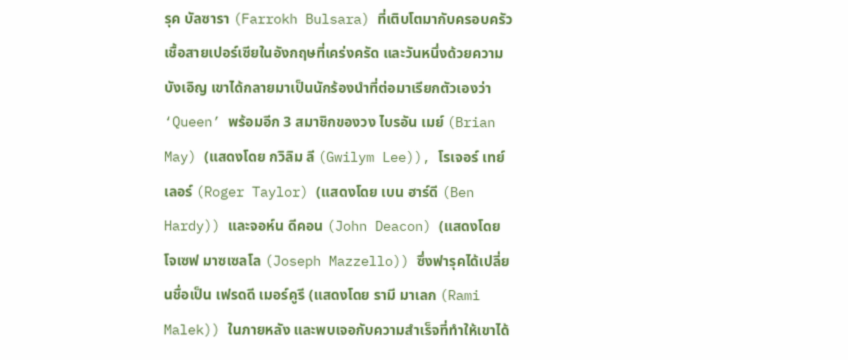รุค บัลซารา (Farrokh Bulsara) ที่เติบโตมากับครอบครัวเชื้อสายเปอร์เซียในอังกฤษที่เคร่งครัด และวันหนึ่งด้วยความบังเอิญ เขาได้กลายมาเป็นนักร้องนำที่ต่อมาเรียกตัวเองว่า ‘Queen’ พร้อมอีก 3 สมาชิกของวง ไบรอัน เมย์ (Brian May) (แสดงโดย กวิลิม ลี (Gwilym Lee)), โรเจอร์ เทย์เลอร์ (Roger Taylor) (แสดงโดย เบน ฮาร์ดี (Ben Hardy)) และจอห์น ดีคอน (John Deacon) (แสดงโดย โจเซฟ มาซเซลโล (Joseph Mazzello)) ซึ่งฟารุคได้เปลี่ยนชื่อเป็น เฟรดดี เมอร์คูรี (แสดงโดย รามี มาเลก (Rami Malek)) ในภายหลัง และพบเจอกับความสำเร็จที่ทำให้เขาได้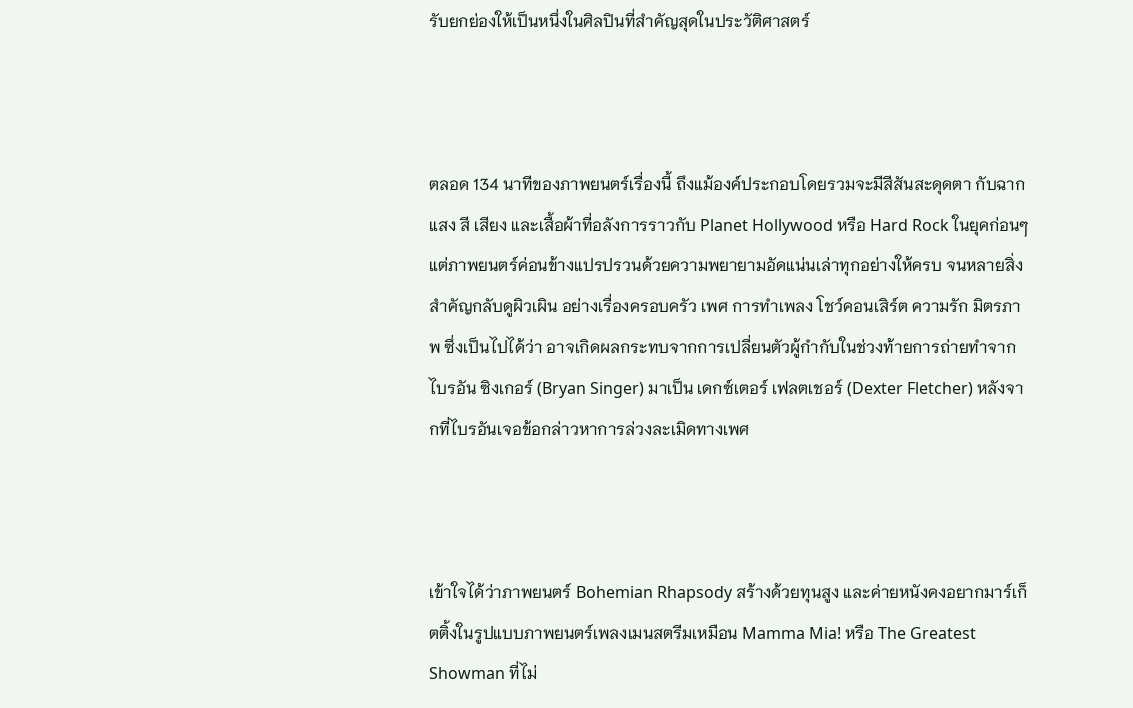รับยกย่องให้เป็นหนึ่งในศิลปินที่สำคัญสุดในประวัติศาสตร์



ตลอด 134 นาทีของภาพยนตร์เรื่องนี้ ถึงแม้องค์ประกอบโดยรวมจะมีสีสันสะดุดตา กับฉาก แสง สี เสียง และเสื้อผ้าที่อลังการราวกับ Planet Hollywood หรือ Hard Rock ในยุคก่อนๆ แต่ภาพยนตร์ค่อนข้างแปรปรวนด้วยความพยายามอัดแน่นเล่าทุกอย่างให้ครบ จนหลายสิ่งสำคัญกลับดูผิวเผิน อย่างเรื่องครอบครัว เพศ การทำเพลง โชว์คอนเสิร์ต ความรัก มิตรภาพ ซึ่งเป็นไปได้ว่า อาจเกิดผลกระทบจากการเปลี่ยนตัวผู้กำกับในช่วงท้ายการถ่ายทำจาก ไบรอัน ซิงเกอร์ (Bryan Singer) มาเป็น เดกซ์เตอร์ เฟลตเชอร์ (Dexter Fletcher) หลังจากที่ไบรอันเจอข้อกล่าวหาการล่วงละเมิดทางเพศ



เข้าใจได้ว่าภาพยนตร์ Bohemian Rhapsody สร้างด้วยทุนสูง และค่ายหนังคงอยากมาร์เก็ตติ้งในรูปแบบภาพยนตร์เพลงเมนสตรีมเหมือน Mamma Mia! หรือ The Greatest Showman ที่ไม่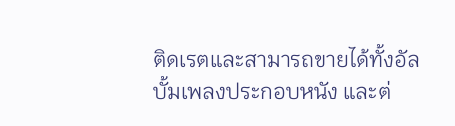ติดเรตและสามารถขายได้ทั้งอัลบั้มเพลงประกอบหนัง และต่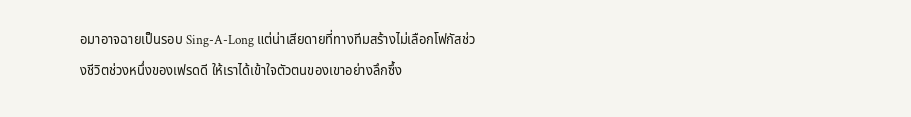อมาอาจฉายเป็นรอบ Sing-A-Long แต่น่าเสียดายที่ทางทีมสร้างไม่เลือกโฟกัสช่วงชีวิตช่วงหนึ่งของเฟรดดี ให้เราได้เข้าใจตัวตนของเขาอย่างลึกซึ้ง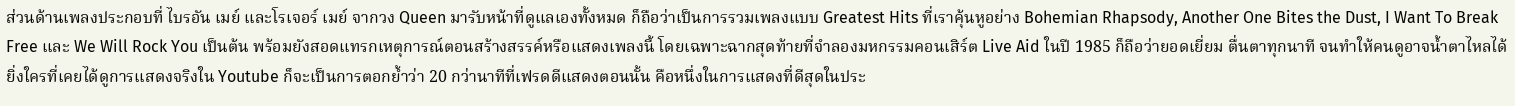ส่วนด้านเพลงประกอบที่ ไบรอัน เมย์ และโรเจอร์ เมย์ จากวง Queen มารับหน้าที่ดูแลเองทั้งหมด ก็ถือว่าเป็นการรวมเพลงแบบ Greatest Hits ที่เราคุ้นหูอย่าง Bohemian Rhapsody, Another One Bites the Dust, I Want To Break Free และ We Will Rock You เป็นต้น พร้อมยังสอดแทรกเหตุการณ์ตอนสร้างสรรค์หรือแสดงเพลงนี้ โดยเฉพาะฉากสุดท้ายที่จำลองมหกรรมคอนเสิร์ต Live Aid ในปี 1985 ก็ถือว่ายอดเยี่ยม ตื่นตาทุกนาที จนทำให้คนดูอาจน้ำตาไหลได้ ยิ่งใครที่เคยได้ดูการแสดงจริงใน Youtube ก็จะเป็นการตอกย้ำว่า 20 กว่านาทีที่เฟรดดีแสดงตอนนั้น คือหนึ่งในการแสดงที่ดีสุดในประ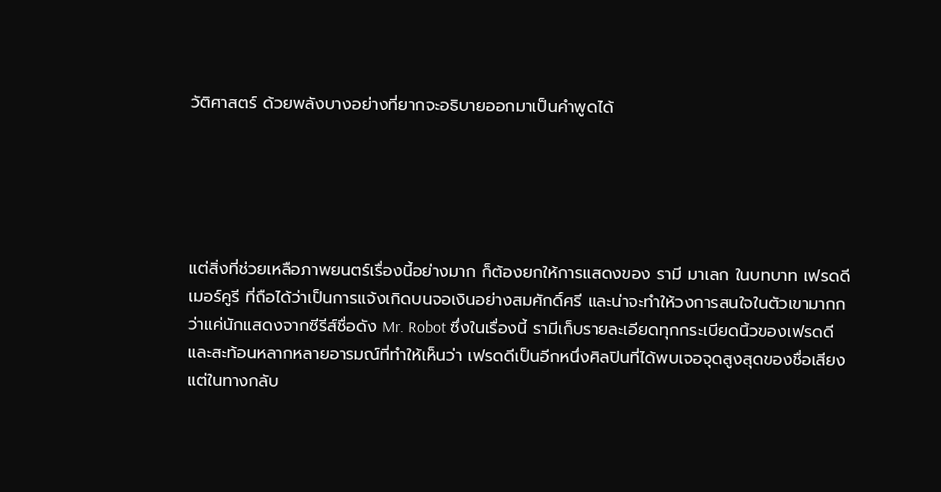วัติศาสตร์ ด้วยพลังบางอย่างที่ยากจะอธิบายออกมาเป็นคำพูดได้





แต่สิ่งที่ช่วยเหลือภาพยนตร์เรื่องนี้อย่างมาก ก็ต้องยกให้การแสดงของ รามี มาเลก ในบทบาท เฟรดดี เมอร์คูรี ที่ถือได้ว่าเป็นการแจ้งเกิดบนจอเงินอย่างสมศักดิ์ศรี และน่าจะทำให้วงการสนใจในตัวเขามากกว่าแค่นักแสดงจากซีรีส์ชื่อดัง Mr. Robot ซึ่งในเรื่องนี้ รามีเก็บรายละเอียดทุกกระเบียดนิ้วของเฟรดดี และสะท้อนหลากหลายอารมณ์ที่ทำให้เห็นว่า เฟรดดีเป็นอีกหนึ่งศิลปินที่ได้พบเจอจุดสูงสุดของชื่อเสียง แต่ในทางกลับ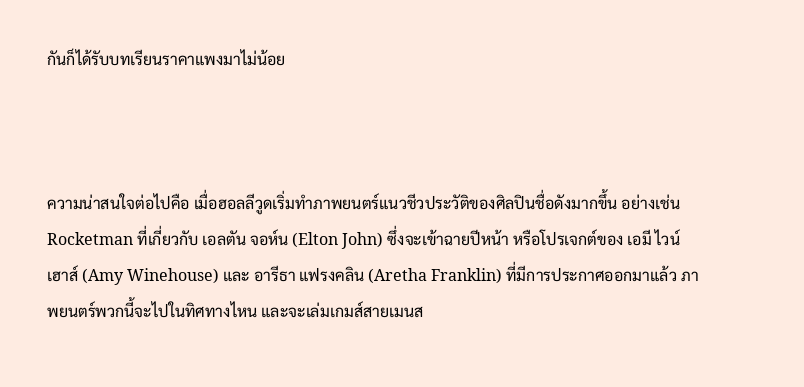กันก็ได้รับบทเรียนราคาแพงมาไม่น้อย



ความน่าสนใจต่อไปคือ เมื่อฮอลลีวูดเริ่มทำภาพยนตร์แนวชีวประวัติของศิลปินชื่อดังมากขึ้น อย่างเช่น Rocketman ที่เกี่ยวกับ เอลตัน จอห์น (Elton John) ซึ่งจะเข้าฉายปีหน้า หรือโปรเจกต์ของ เอมี ไวน์เฮาส์ (Amy Winehouse) และ อารีธา แฟรงคลิน (Aretha Franklin) ที่มีการประกาศออกมาแล้ว ภาพยนตร์พวกนี้จะไปในทิศทางไหน และจะเล่มเกมส์สายเมนส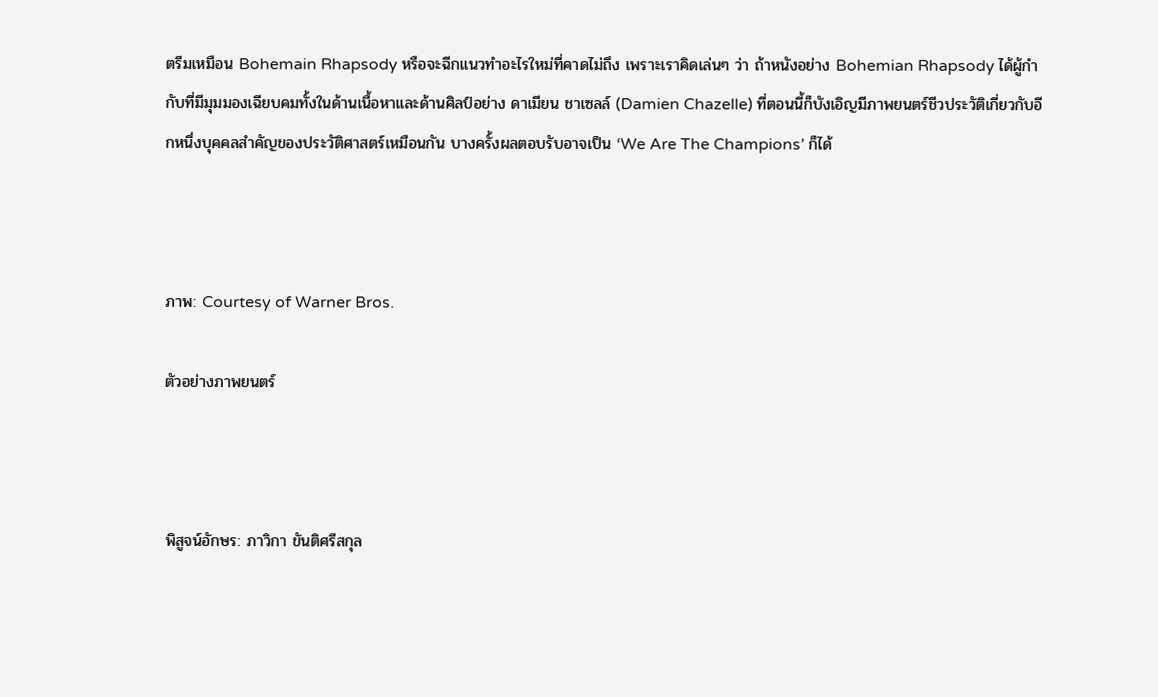ตรีมเหมือน Bohemain Rhapsody หรือจะฉีกแนวทำอะไรใหม่ที่คาดไม่ถึง เพราะเราคิดเล่นๆ ว่า ถ้าหนังอย่าง Bohemian Rhapsody ได้ผู้กำกับที่มีมุมมองเฉียบคมทั้งในด้านเนื้อหาและด้านศิลป์อย่าง ดาเมียน ชาเซลล์ (Damien Chazelle) ที่ตอนนี้ก็บังเอิญมีภาพยนตร์ชีวประวัติเกี่ยวกับอีกหนึ่งบุคคลสำคัญของประวัติศาสตร์เหมือนกัน บางครั้งผลตอบรับอาจเป็น ‘We Are The Champions’ ก็ได้



ภาพ: Courtesy of Warner Bros.

ตัวอย่างภาพยนตร์



พิสูจน์อักษร: ภาวิกา ขันติศรีสกุล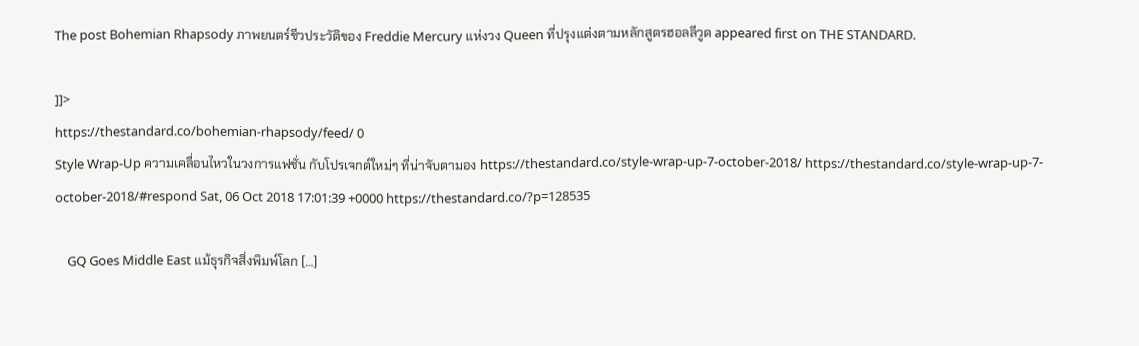The post Bohemian Rhapsody ภาพยนตร์ชีวประวัติของ Freddie Mercury แห่งวง Queen ที่ปรุงแต่งตามหลักสูตรฮอลลีวูด appeared first on THE STANDARD.

]]>
https://thestandard.co/bohemian-rhapsody/feed/ 0
Style Wrap-Up ความเคลื่อนไหวในวงการแฟชั่น กับโปรเจกต์ใหม่ๆ ที่น่าจับตามอง https://thestandard.co/style-wrap-up-7-october-2018/ https://thestandard.co/style-wrap-up-7-october-2018/#respond Sat, 06 Oct 2018 17:01:39 +0000 https://thestandard.co/?p=128535

    GQ Goes Middle East แม้ธุรกิจสิ่งพิมพ์โลก […]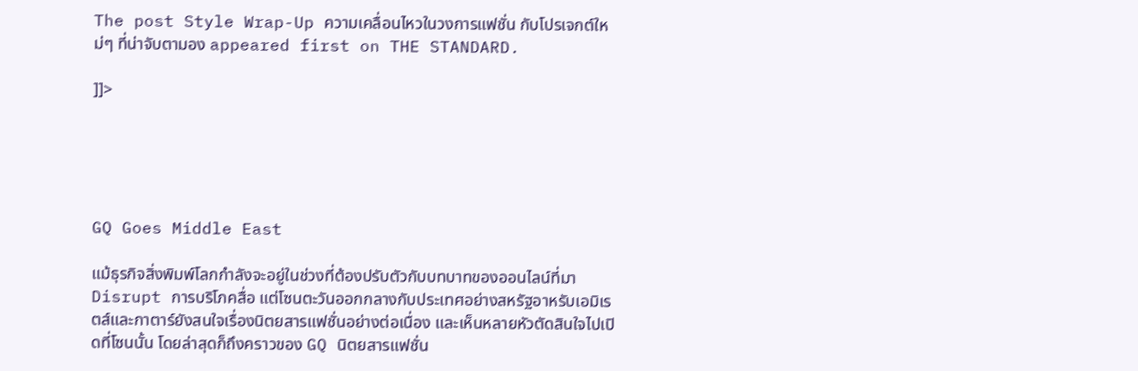The post Style Wrap-Up ความเคลื่อนไหวในวงการแฟชั่น กับโปรเจกต์ใหม่ๆ ที่น่าจับตามอง appeared first on THE STANDARD.

]]>





GQ Goes Middle East

แม้ธุรกิจสิ่งพิมพ์โลกกำลังจะอยู่ในช่วงที่ต้องปรับตัวกับบทบาทของออนไลน์ที่มา Disrupt การบริโภคสื่อ แต่โซนตะวันออกกลางกับประเทศอย่างสหรัฐอาหรับเอมิเรตส์และกาตาร์ยังสนใจเรื่องนิตยสารแฟชั่นอย่างต่อเนื่อง และเห็นหลายหัวตัดสินใจไปเปิดที่โซนนั้น โดยล่าสุดก็ถึงคราวของ GQ นิตยสารแฟชั่น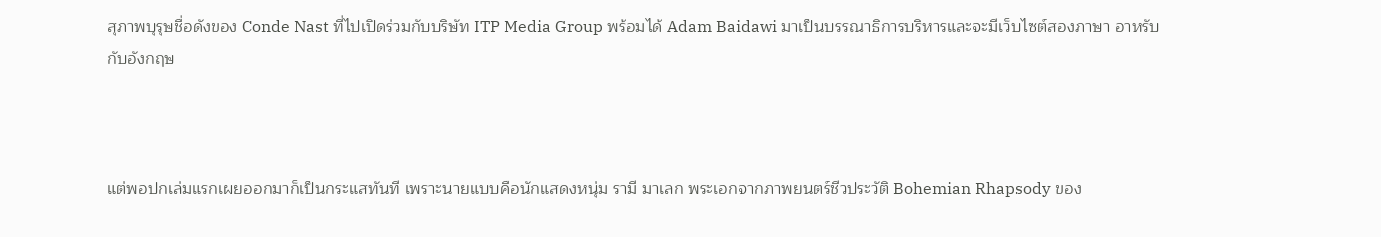สุภาพบุรุษชื่อดังของ Conde Nast ที่ไปเปิดร่วมกับบริษัท ITP Media Group พร้อมได้ Adam Baidawi มาเป็นบรรณาธิการบริหารและจะมีเว็บไซต์สองภาษา อาหรับกับอังกฤษ



แต่พอปกเล่มแรกเผยออกมาก็เป็นกระแสทันที เพราะนายแบบคือนักแสดงหนุ่ม รามี มาเลก พระเอกจากภาพยนตร์ชีวประวัติ Bohemian Rhapsody ของ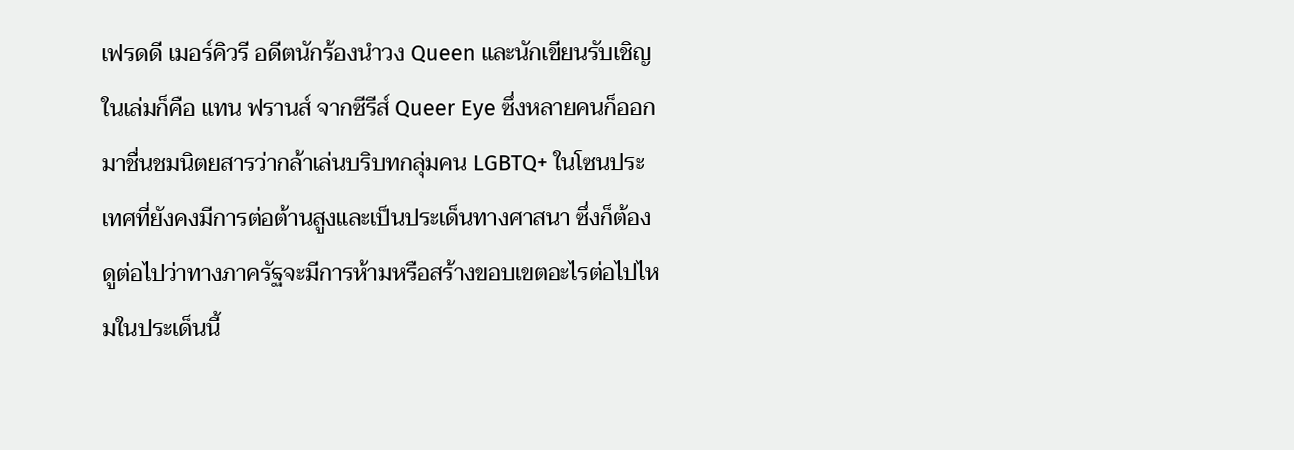เฟรดดี เมอร์คิวรี อดีตนักร้องนำวง Queen และนักเขียนรับเชิญในเล่มก็คือ แทน ฟรานส์ จากซีรีส์ Queer Eye ซึ่งหลายคนก็ออกมาชื่นชมนิตยสารว่ากล้าเล่นบริบทกลุ่มคน LGBTQ+ ในโซนประเทศที่ยังคงมีการต่อต้านสูงและเป็นประเด็นทางศาสนา ซึ่งก็ต้องดูต่อไปว่าทางภาครัฐจะมีการห้ามหรือสร้างขอบเขตอะไรต่อไปไหมในประเด็นนี้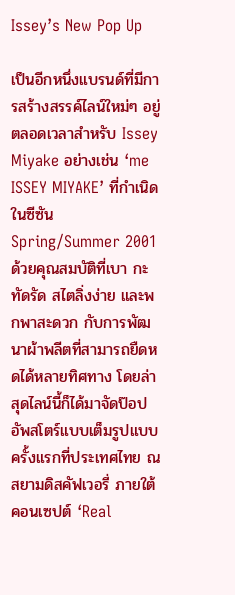Issey’s New Pop Up

เป็นอีกหนึ่งแบรนด์ที่มีการสร้างสรรค์ไลน์ใหม่ๆ อยู่ตลอดเวลาสำหรับ Issey Miyake อย่างเช่น ‘me ISSEY MIYAKE’ ที่กำเนิดในซีซัน Spring/Summer 2001 ด้วยคุณสมบัติที่เบา กะทัดรัด สไตลิ่งง่าย และพกพาสะดวก กับการพัฒนาผ้าพลีตที่สามารถยืดหดได้หลายทิศทาง โดยล่าสุดไลน์นี้ก็ได้มาจัดป๊อปอัพสโตร์แบบเต็มรูปแบบครั้งแรกที่ประเทศไทย ณ สยามดิสคัฟเวอรี่ ภายใต้คอนเซปต์ ‘Real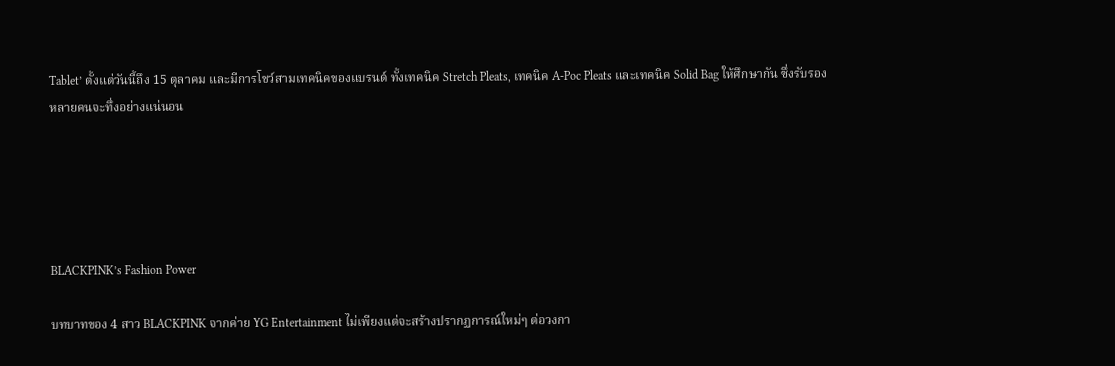Tablet’ ตั้งแต่วันนี้ถึง 15 ตุลาคม และมีการโชว์สามเทคนิคของแบรนด์ ทั้งเทคนิค Stretch Pleats, เทคนิค A-Poc Pleats และเทคนิค Solid Bag ให้ศึกษากัน ซึ่งรับรองหลายคนจะทึ่งอย่างแน่นอน





BLACKPINK’s Fashion Power

บทบาทของ 4 สาว BLACKPINK จากค่าย YG Entertainment ไม่เพียงแต่จะสร้างปรากฏการณ์ใหม่ๆ ต่อวงกา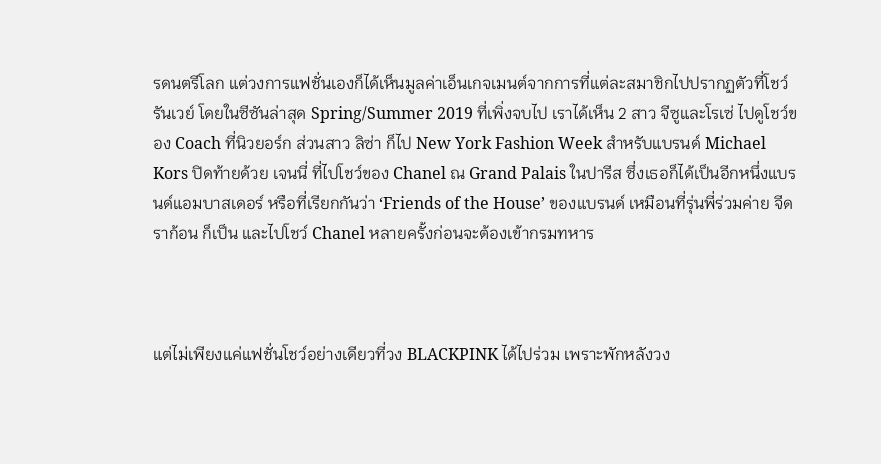รดนตรีโลก แต่วงการแฟชั่นเองก็ได้เห็นมูลค่าเอ็นเกจเมนต์จากการที่แต่ละสมาชิกไปปรากฏตัวที่โชว์รันเวย์ โดยในซีซันล่าสุด Spring/Summer 2019 ที่เพิ่งจบไป เราได้เห็น 2 สาว จีซูและโรเซ่ ไปดูโชว์ของ Coach ที่นิวยอร์ก ส่วนสาว ลิซ่า ก็ไป New York Fashion Week สำหรับแบรนด์ Michael Kors ปิดท้ายด้วย เจนนี่ ที่ไปโชว์ของ Chanel ณ Grand Palais ในปารีส ซึ่งเธอก็ได้เป็นอีกหนึ่งแบรนด์แอมบาสเดอร์ หรือที่เรียกกันว่า ‘Friends of the House’ ของแบรนด์ เหมือนที่รุ่นพี่ร่วมค่าย จีดราก้อน ก็เป็น และไปโชว์ Chanel หลายครั้งก่อนจะต้องเข้ากรมทหาร



แต่ไม่เพียงแค่แฟชั่นโชว์อย่างเดียวที่วง BLACKPINK ได้ไปร่วม เพราะพักหลังวง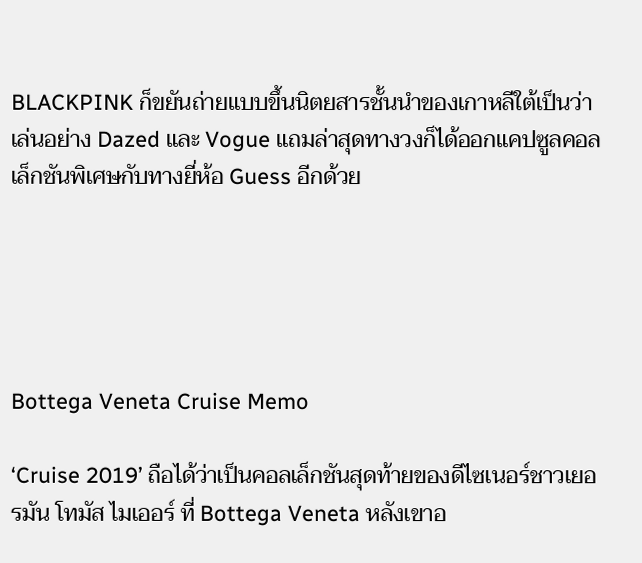BLACKPINK ก็ขยันถ่ายแบบขึ้นนิตยสารชั้นนำของเกาหลีใต้เป็นว่าเล่นอย่าง Dazed และ Vogue แถมล่าสุดทางวงก็ได้ออกแคปซูลคอลเล็กชันพิเศษกับทางยี่ห้อ Guess อีกด้วย





Bottega Veneta Cruise Memo

‘Cruise 2019’ ถือได้ว่าเป็นคอลเล็กชันสุดท้ายของดีไซเนอร์ชาวเยอรมัน โทมัส ไมเออร์ ที่ Bottega Veneta หลังเขาอ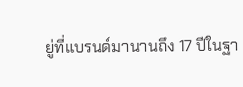ยู่ที่แบรนด์มานานถึง 17 ปีในฐา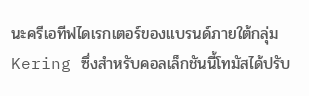นะครีเอทีฟไดเรกเตอร์ของแบรนด์ภายใต้กลุ่ม Kering ซึ่งสำหรับคอลเล็กชันนี้โทมัสได้ปรับ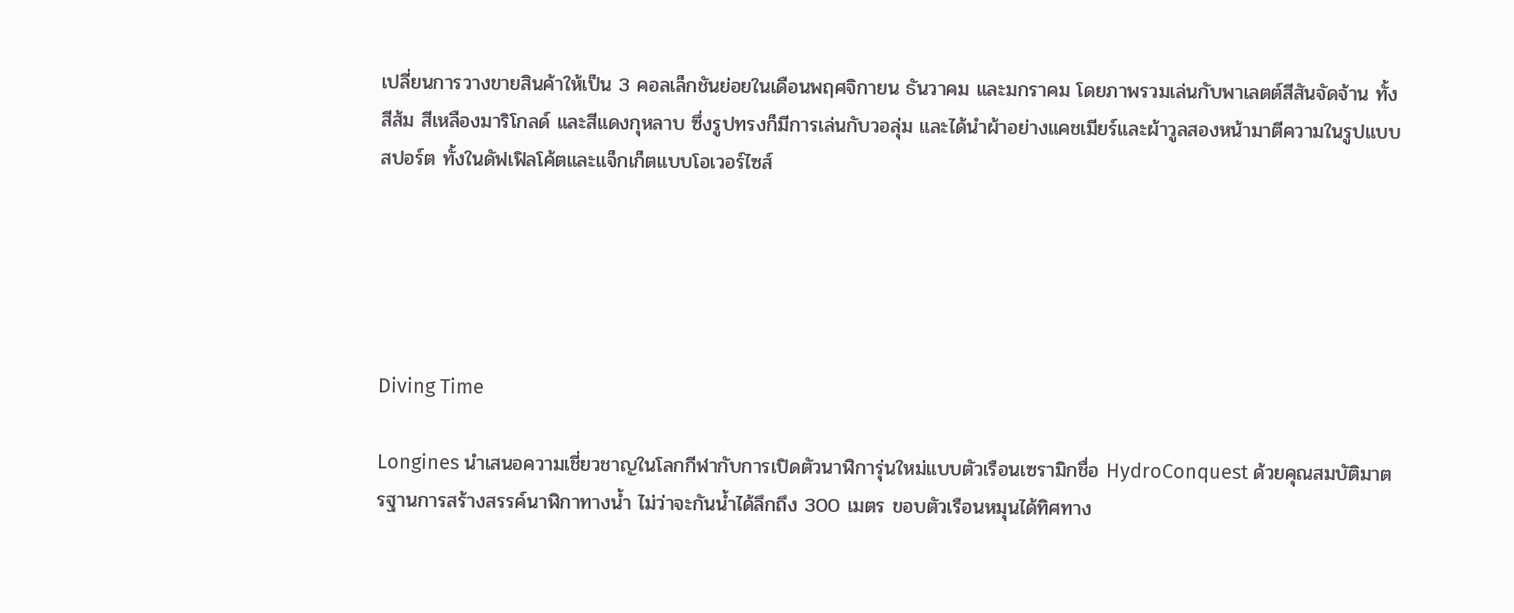เปลี่ยนการวางขายสินค้าให้เป็น 3 คอลเล็กชันย่อยในเดือนพฤศจิกายน ธันวาคม และมกราคม โดยภาพรวมเล่นกับพาเลตต์สีสันจัดจ้าน ทั้งสีส้ม สีเหลืองมาริโกลด์ และสีแดงกุหลาบ ซึ่งรูปทรงก็มีการเล่นกับวอลุ่ม และได้นำผ้าอย่างแคชเมียร์และผ้าวูลสองหน้ามาตีความในรูปแบบสปอร์ต ทั้งในดัฟเฟิลโค้ตและแจ็กเก็ตแบบโอเวอร์ไซส์





Diving Time

Longines นำเสนอความเชี่ยวชาญในโลกกีฬากับการเปิดตัวนาฬิการุ่นใหม่แบบตัวเรือนเซรามิกชื่อ HydroConquest ด้วยคุณสมบัติมาตรฐานการสร้างสรรค์นาฬิกาทางน้ำ ไม่ว่าจะกันน้ำได้ลึกถึง 300 เมตร ขอบตัวเรือนหมุนได้ทิศทาง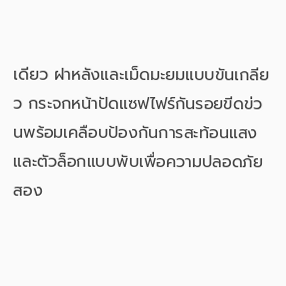เดียว ฝาหลังและเม็ดมะยมแบบขันเกลียว กระจกหน้าปัดแซฟไฟร์กันรอยขีดข่วนพร้อมเคลือบป้องกันการสะท้อนแสง และตัวล็อกแบบพับเพื่อความปลอดภัยสอง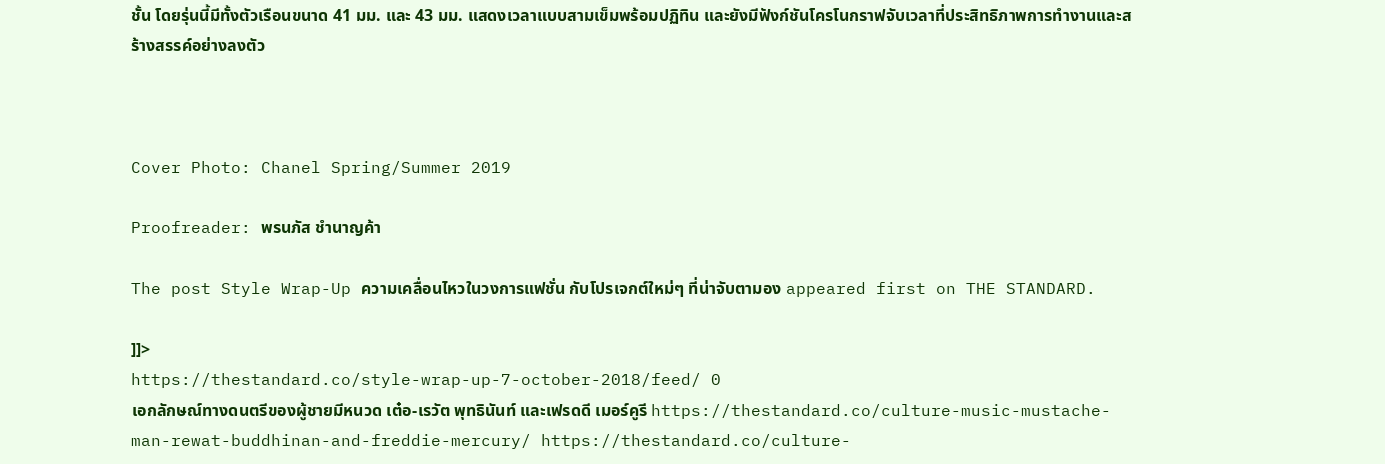ชั้น โดยรุ่นนี้มีทั้งตัวเรือนขนาด 41 มม. และ 43 มม. แสดงเวลาแบบสามเข็มพร้อมปฏิทิน และยังมีฟังก์ชันโครโนกราฟจับเวลาที่ประสิทธิภาพการทำงานและสร้างสรรค์อย่างลงตัว



Cover Photo: Chanel Spring/Summer 2019

Proofreader: พรนภัส ชำนาญค้า

The post Style Wrap-Up ความเคลื่อนไหวในวงการแฟชั่น กับโปรเจกต์ใหม่ๆ ที่น่าจับตามอง appeared first on THE STANDARD.

]]>
https://thestandard.co/style-wrap-up-7-october-2018/feed/ 0
เอกลักษณ์ทางดนตรีของผู้ชายมีหนวด เต๋อ-เรวัต พุทธินันท์ และเฟรดดี เมอร์คูรี https://thestandard.co/culture-music-mustache-man-rewat-buddhinan-and-freddie-mercury/ https://thestandard.co/culture-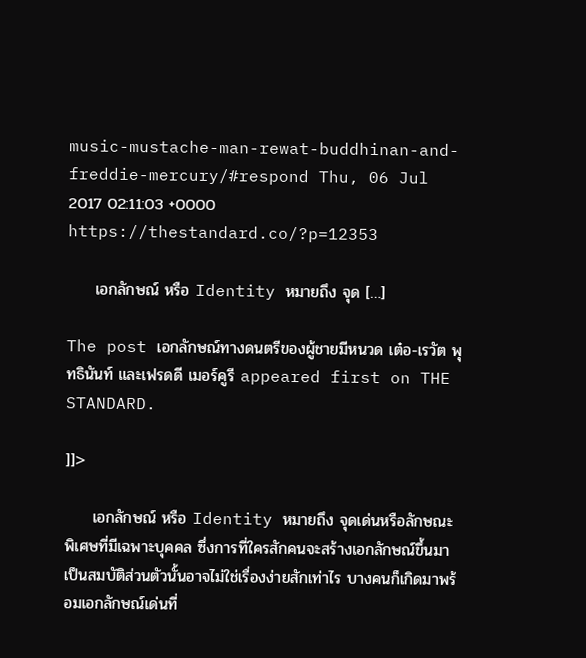music-mustache-man-rewat-buddhinan-and-freddie-mercury/#respond Thu, 06 Jul 2017 02:11:03 +0000 https://thestandard.co/?p=12353

     เอกลักษณ์ หรือ Identity หมายถึง จุด […]

The post เอกลักษณ์ทางดนตรีของผู้ชายมีหนวด เต๋อ-เรวัต พุทธินันท์ และเฟรดดี เมอร์คูรี appeared first on THE STANDARD.

]]>

     เอกลักษณ์ หรือ Identity หมายถึง จุดเด่นหรือลักษณะพิเศษที่มีเฉพาะบุคคล ซึ่งการที่ใครสักคนจะสร้างเอกลักษณ์ขึ้นมาเป็นสมบัติส่วนตัวนั้นอาจไม่ใช่เรื่องง่ายสักเท่าไร บางคนก็เกิดมาพร้อมเอกลักษณ์เด่นที่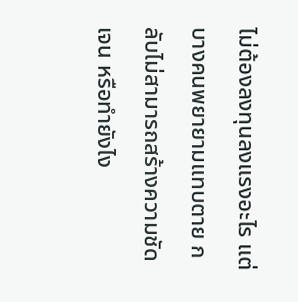ไม่ต้องลงทุนลงแรงอะไร แต่บางคนพยายามแทบตาย กลับไม่สามารถสร้างความชัดเจน หรือทำยังไง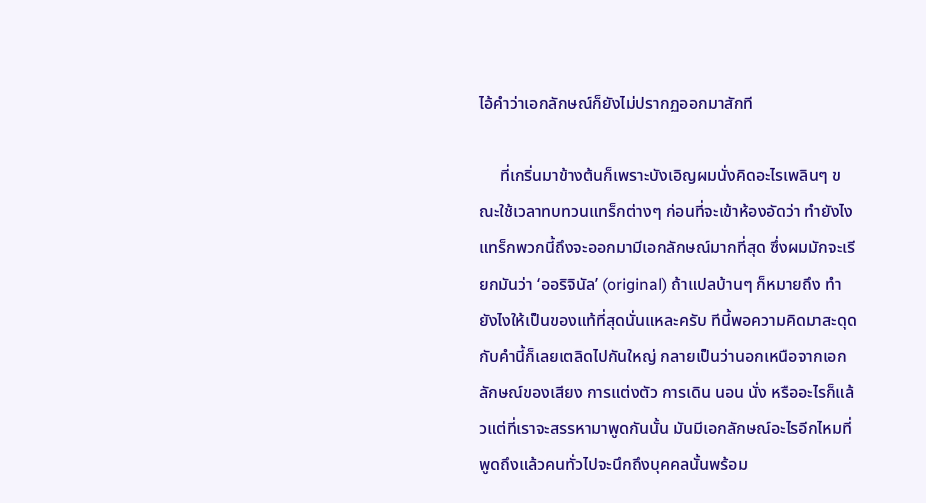ไอ้คำว่าเอกลักษณ์ก็ยังไม่ปรากฏออกมาสักที

     ที่เกริ่นมาข้างต้นก็เพราะบังเอิญผมนั่งคิดอะไรเพลินๆ ขณะใช้เวลาทบทวนแทร็กต่างๆ ก่อนที่จะเข้าห้องอัดว่า ทำยังไงแทร็กพวกนี้ถึงจะออกมามีเอกลักษณ์มากที่สุด ซึ่งผมมักจะเรียกมันว่า ‘ออริจินัล’ (original) ถ้าแปลบ้านๆ ก็หมายถึง ทำยังไงให้เป็นของแท้ที่สุดนั่นแหละครับ ทีนี้พอความคิดมาสะดุดกับคำนี้ก็เลยเตลิดไปกันใหญ่ กลายเป็นว่านอกเหนือจากเอกลักษณ์ของเสียง การแต่งตัว การเดิน นอน นั่ง หรืออะไรก็แล้วแต่ที่เราจะสรรหามาพูดกันนั้น มันมีเอกลักษณ์อะไรอีกไหมที่พูดถึงแล้วคนทั่วไปจะนึกถึงบุคคลนั้นพร้อม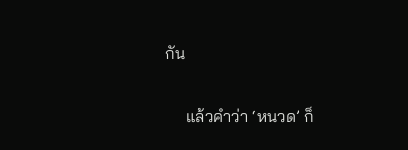กัน

     แล้วคำว่า ‘หนวด’ ก็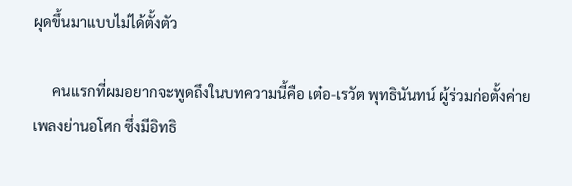ผุดขึ้นมาแบบไม่ได้ตั้งตัว

     คนเเรกที่ผมอยากจะพูดถึงในบทความนี้คือ เต๋อ-เรวัต พุทธินันทน์ ผู้ร่วมก่อตั้งค่ายเพลงย่านอโศก ซึ่งมีอิทธิ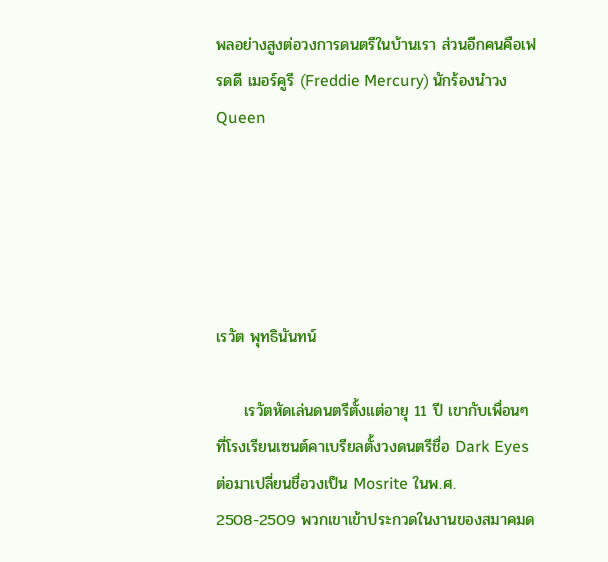พลอย่างสูงต่อวงการดนตรีในบ้านเรา ส่วนอีกคนคือเฟรดดี เมอร์คูรี (Freddie Mercury) นักร้องนำวง Queen





เรวัต พุทธินันทน์

     เรวัตหัดเล่นดนตรีตั้งแต่อายุ 11 ปี เขากับเพื่อนๆ ที่โรงเรียนเซนต์คาเบรียลตั้งวงดนตรีชื่อ Dark Eyes ต่อมาเปลี่ยนชื่อวงเป็น Mosrite ในพ.ศ. 2508-2509 พวกเขาเข้าประกวดในงานของสมาคมด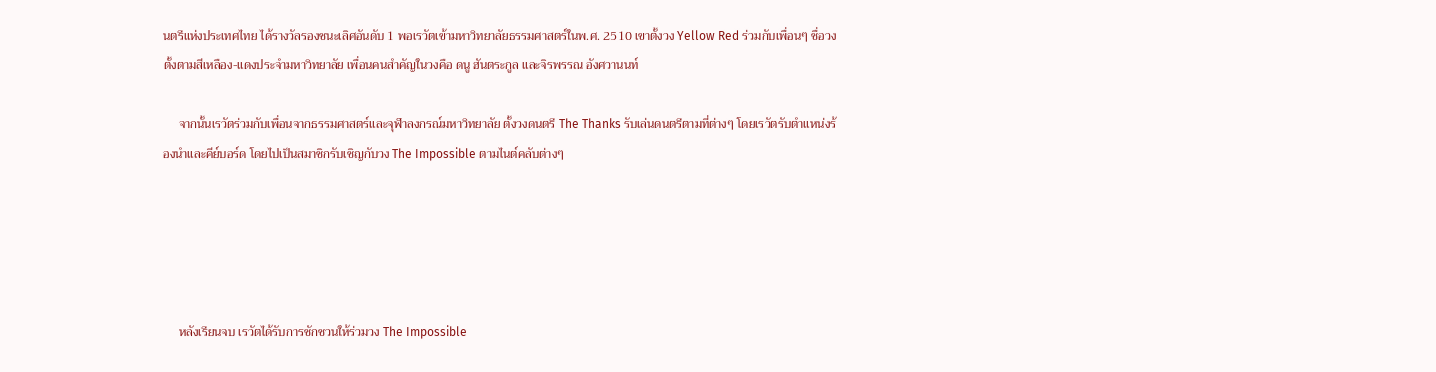นตรีแห่งประเทศไทย ได้รางวัลรองชนะเลิศอันดับ 1 พอเรวัตเข้ามหาวิทยาลัยธรรมศาสตร์ในพ.ศ. 2510 เขาตั้งวง Yellow Red ร่วมกับเพื่อนๆ ชื่อวงตั้งตามสีเหลือง-แดงประจำมหาวิทยาลัย เพื่อนคนสำคัญในวงคือ ดนู ฮันตระกูล และจิรพรรณ อังศวานนท์

     จากนั้นเรวัตร่วมกับเพื่อนจากธรรมศาสตร์และจุฬาลงกรณ์มหาวิทยาลัย ตั้งวงดนตรี The Thanks รับเล่นดนตรีตามที่ต่างๆ โดยเรวัตรับตำแหน่งร้องนำและคีย์บอร์ด โดยไปเป็นสมาชิกรับเชิญกับวง The Impossible ตามไนต์คลับต่างๆ





     หลังเรียนจบ เรวัตได้รับการชักชวนให้ร่วมวง The Impossible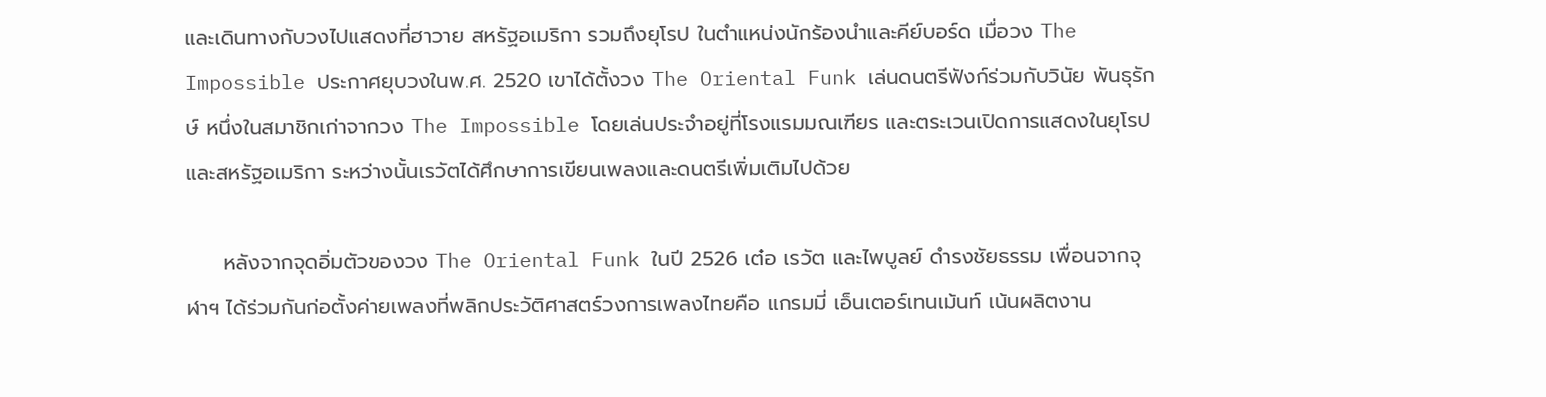และเดินทางกับวงไปแสดงที่ฮาวาย สหรัฐอเมริกา รวมถึงยุโรป ในตำแหน่งนักร้องนำและคีย์บอร์ด เมื่อวง The Impossible ประกาศยุบวงในพ.ศ. 2520 เขาได้ตั้งวง The Oriental Funk เล่นดนตรีฟังก์ร่วมกับวินัย พันธุรักษ์ หนึ่งในสมาชิกเก่าจากวง The Impossible โดยเล่นประจำอยู่ที่โรงแรมมณเฑียร และตระเวนเปิดการแสดงในยุโรปและสหรัฐอเมริกา ระหว่างนั้นเรวัตได้ศึกษาการเขียนเพลงและดนตรีเพิ่มเติมไปด้วย

     หลังจากจุดอิ่มตัวของวง The Oriental Funk ในปี 2526 เต๋อ เรวัต และไพบูลย์ ดำรงชัยธรรม เพื่อนจากจุฬาฯ ได้ร่วมกันก่อตั้งค่ายเพลงที่พลิกประวัติศาสตร์วงการเพลงไทยคือ แกรมมี่ เอ็นเตอร์เทนเม้นท์ เน้นผลิตงาน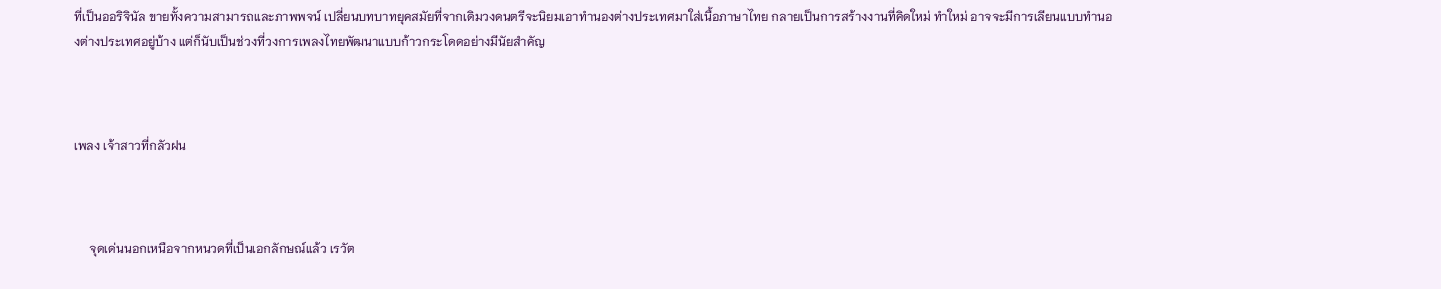ที่เป็นออริจินัล ขายทั้งความสามารถและภาพพจน์ เปลี่ยนบทบาทยุคสมัยที่จากเดิมวงดนตรีจะนิยมเอาทำนองต่างประเทศมาใส่เนื้อภาษาไทย กลายเป็นการสร้างงานที่คิดใหม่ ทำใหม่ อาจจะมีการเลียนแบบทำนองต่างประเทศอยู่บ้าง แต่ก็นับเป็นช่วงที่วงการเพลงไทยพัฒนาแบบก้าวกระโดดอย่างมีนัยสำคัญ



เพลง เจ้าสาวที่กลัวฝน



     จุดเด่นนอกเหนือจากหนวดที่เป็นเอกลักษณ์แล้ว เรวัต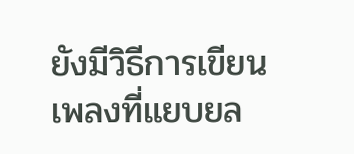ยังมีวิธีการเขียนเพลงที่แยบยล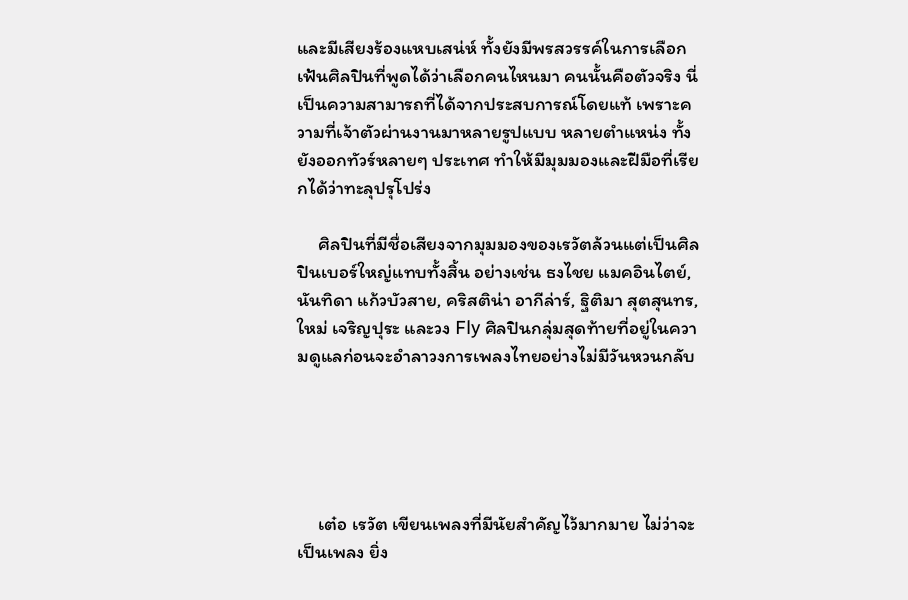และมีเสียงร้องแหบเสน่ห์ ทั้งยังมีพรสวรรค์ในการเลือกเฟ้นศิลปินที่พูดได้ว่าเลือกคนไหนมา คนนั้นคือตัวจริง นี่เป็นความสามารถที่ได้จากประสบการณ์โดยแท้ เพราะความที่เจ้าตัวผ่านงานมาหลายรูปแบบ หลายตำแหน่ง ทั้งยังออกทัวร์หลายๆ ประเทศ ทำให้มีมุมมองและฝีมือที่เรียกได้ว่าทะลุปรุโปร่ง

     ศิลปินที่มีชื่อเสียงจากมุมมองของเรวัตล้วนแต่เป็นศิลปินเบอร์ใหญ่แทบทั้งสิ้น อย่างเช่น ธงไชย แมคอินไตย์, นันทิดา แก้วบัวสาย, คริสติน่า อากีล่าร์, ฐิติมา สุตสุนทร, ใหม่ เจริญปุระ และวง Fly ศิลปินกลุ่มสุดท้ายที่อยู่ในความดูแลก่อนจะอำลาวงการเพลงไทยอย่างไม่มีวันหวนกลับ





     เต๋อ เรวัต เขียนเพลงที่มีนัยสำคัญไว้มากมาย ไม่ว่าจะเป็นเพลง ยิ่ง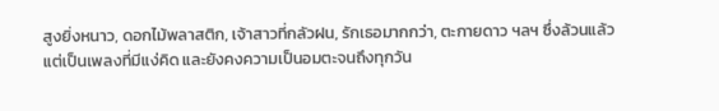สูงยิ่งหนาว, ดอกไม้พลาสติก, เจ้าสาวที่กลัวฝน, รักเธอมากกว่า, ตะกายดาว ฯลฯ ซึ่งล้วนแล้วแต่เป็นเพลงที่มีแง่คิด และยังคงความเป็นอมตะจนถึงทุกวัน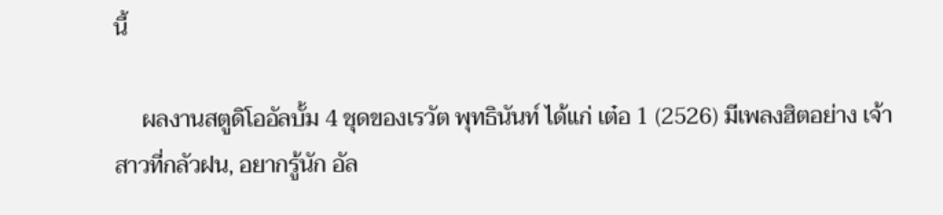นี้

     ผลงานสตูดิโออัลบั้ม 4 ชุดของเรวัต พุทธินันท์ ได้แก่ เต๋อ 1 (2526) มีเพลงฮิตอย่าง เจ้าสาวที่กลัวฝน, อยากรู้นัก อัล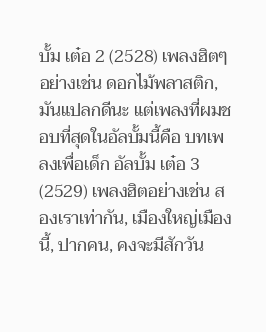บั้ม เต๋อ 2 (2528) เพลงฮิตๆ อย่างเช่น ดอกไม้พลาสติก, มันแปลกดีนะ แต่เพลงที่ผมชอบที่สุดในอัลบั้มนี้คือ บทเพลงเพื่อเด็ก อัลบั้ม เต๋อ 3 (2529) เพลงฮิตอย่างเช่น สองเราเท่ากัน, เมืองใหญ่เมืองนี้, ปากคน, คงจะมีสักวัน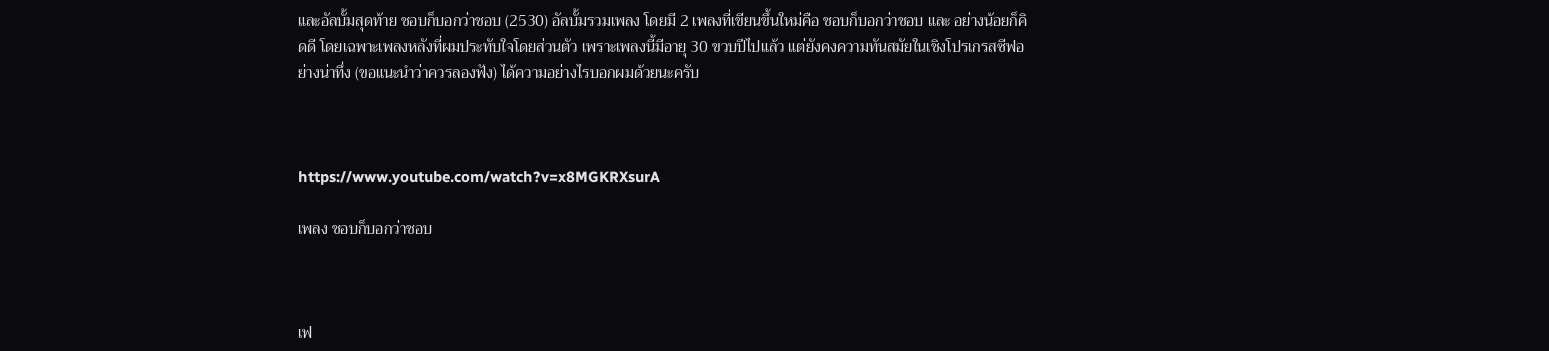และอัลบั้มสุดท้าย ชอบก็บอกว่าชอบ (2530) อัลบั้มรวมเพลง โดยมี 2 เพลงที่เขียนขึ้นใหม่คือ ชอบก็บอกว่าชอบ และ อย่างน้อยก็คิดดี โดยเฉพาะเพลงหลังที่ผมประทับใจโดยส่วนตัว เพราะเพลงนี้มีอายุ 30 ขวบปีไปแล้ว แต่ยังคงความทันสมัยในเชิงโปรเกรสซีฟอย่างน่าทึ่ง (ขอแนะนำว่าควรลองฟัง) ได้ความอย่างไรบอกผมด้วยนะครับ



https://www.youtube.com/watch?v=x8MGKRXsurA

เพลง ชอบก็บอกว่าชอบ



เฟ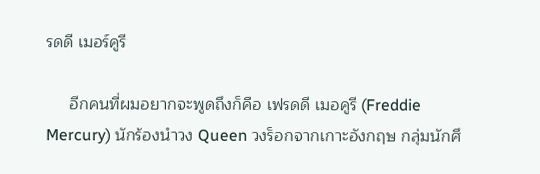รดดี เมอร์คูรี

     อีกคนที่ผมอยากจะพูดถึงก็คือ เฟรดดี เมอคูรี (Freddie Mercury) นักร้องนำวง Queen วงร็อกจากเกาะอังกฤษ กลุ่มนักศึ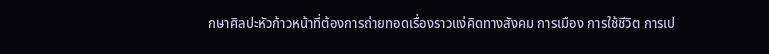กษาศิลปะหัวก้าวหน้าที่ต้องการถ่ายทอดเรื่องราวแง่คิดทางสังคม การเมือง การใช้ชีวิต การเป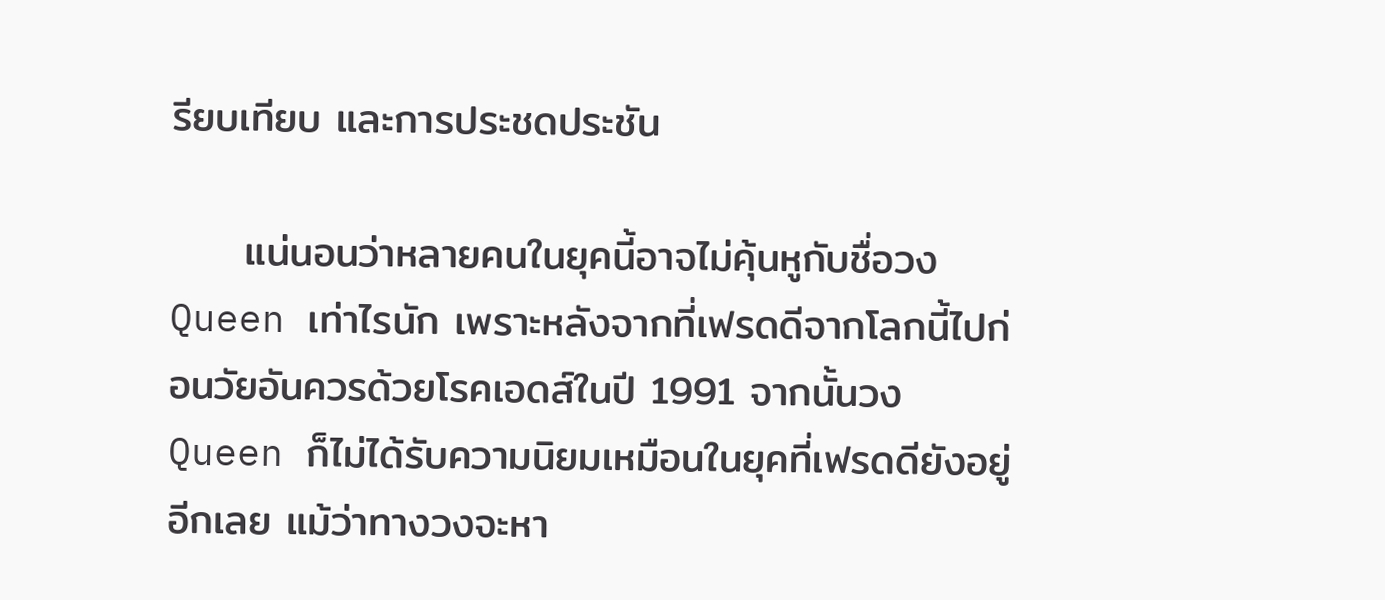รียบเทียบ และการประชดประชัน

     แน่นอนว่าหลายคนในยุคนี้อาจไม่คุ้นหูกับชื่อวง Queen เท่าไรนัก เพราะหลังจากที่เฟรดดีจากโลกนี้ไปก่อนวัยอันควรด้วยโรคเอดส์ในปี 1991 จากนั้นวง Queen ก็ไม่ได้รับความนิยมเหมือนในยุคที่เฟรดดียังอยู่อีกเลย แม้ว่าทางวงจะหา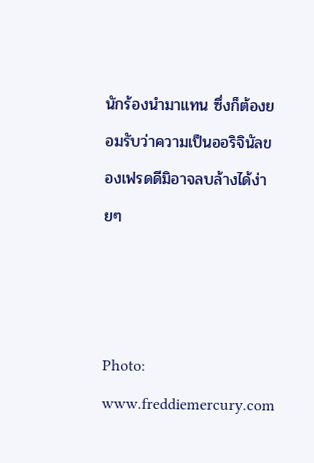นักร้องนำมาแทน ซึ่งก็ต้องยอมรับว่าความเป็นออริจินัลของเฟรดดีมิอาจลบล้างได้ง่ายๆ



Photo: www.freddiemercury.com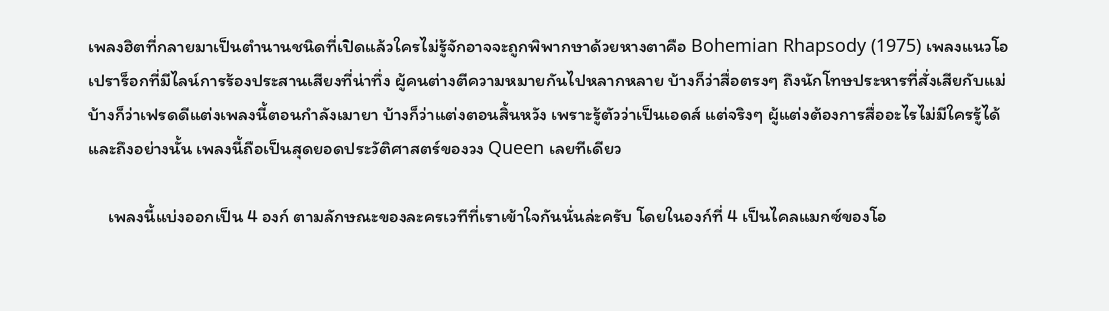เพลงฮิตที่กลายมาเป็นตำนานชนิดที่เปิดแล้วใครไม่รู้จักอาจจะถูกพิพากษาด้วยหางตาคือ Bohemian Rhapsody (1975) เพลงแนวโอเปราร็อกที่มีไลน์การร้องประสานเสียงที่น่าทึ่ง ผู้คนต่างตีความหมายกันไปหลากหลาย บ้างก็ว่าสื่อตรงๆ ถึงนักโทษประหารที่สั่งเสียกับแม่ บ้างก็ว่าเฟรดดีแต่งเพลงนี้ตอนกำลังเมายา บ้างก็ว่าแต่งตอนสิ้นหวัง เพราะรู้ตัวว่าเป็นเอดส์ แต่จริงๆ ผู้แต่งต้องการสื่ออะไรไม่มีใครรู้ได้ และถึงอย่างนั้น เพลงนี้ถือเป็นสุดยอดประวัติศาสตร์ของวง Queen เลยทีเดียว

     เพลงนี้แบ่งออกเป็น 4 องก์ ตามลักษณะของละครเวทีที่เราเข้าใจกันนั่นล่ะครับ โดยในองก์ที่ 4 เป็นไคลแมกซ์ของโอ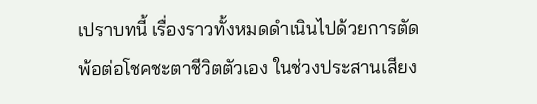เปราบทนี้ เรื่องราวทั้งหมดดำเนินไปด้วยการตัดพ้อต่อโชคชะตาชีวิตตัวเอง ในช่วงประสานเสียง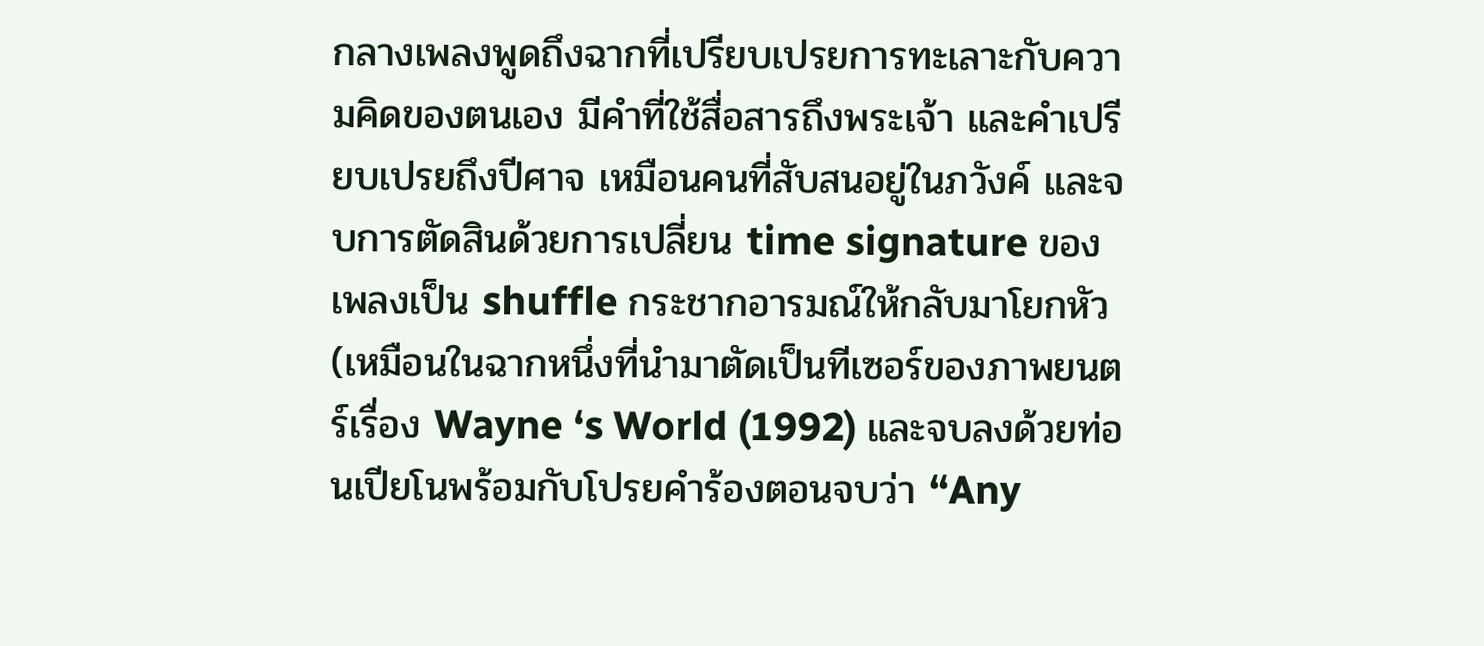กลางเพลงพูดถึงฉากที่เปรียบเปรยการทะเลาะกับความคิดของตนเอง มีคำที่ใช้สื่อสารถึงพระเจ้า และคำเปรียบเปรยถึงปีศาจ เหมือนคนที่สับสนอยู่ในภวังค์ และจบการตัดสินด้วยการเปลี่ยน time signature ของเพลงเป็น shuffle กระชากอารมณ์ให้กลับมาโยกหัว (เหมือนในฉากหนึ่งที่นำมาตัดเป็นทีเซอร์ของภาพยนตร์เรื่อง Wayne ‘s World (1992) และจบลงด้วยท่อนเปียโนพร้อมกับโปรยคำร้องตอนจบว่า “Any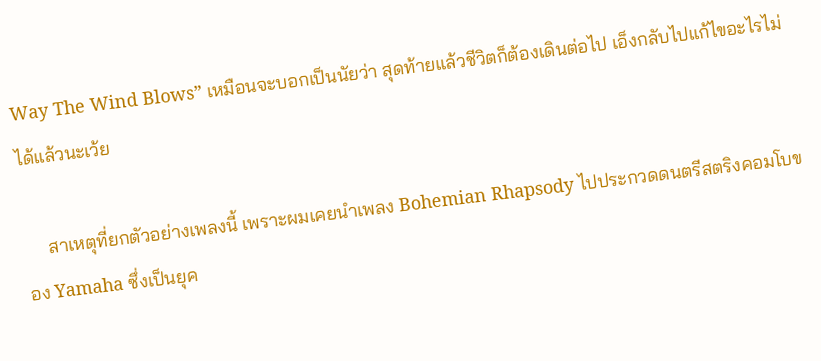Way The Wind Blows” เหมือนจะบอกเป็นนัยว่า สุดท้ายแล้วชีวิตก็ต้องเดินต่อไป เอ็งกลับไปแก้ไขอะไรไม่ได้แล้วนะเว้ย

     สาเหตุที่ยกตัวอย่างเพลงนี้ เพราะผมเคยนำเพลง Bohemian Rhapsody ไปประกวดดนตรีสตริงคอมโบของ Yamaha ซึ่งเป็นยุค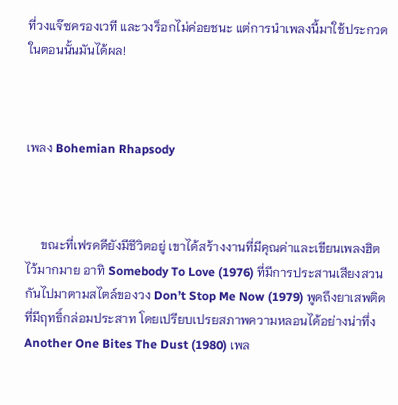ที่วงแจ๊ซครองเวที และวงร็อกไม่ค่อยชนะ แต่การนำเพลงนี้มาใช้ประกวดในตอนนั้นมันได้ผล!



เพลง Bohemian Rhapsody



     ขณะที่เฟรดดียังมีชีวิตอยู่ เขาได้สร้างงานที่มีคุณค่าและเขียนเพลงฮิตไว้มากมาย อาทิ Somebody To Love (1976) ที่มีการประสานเสียงสวนกันไปมาตามสไตล์ของวง Don’t Stop Me Now (1979) พูดถึงยาเสพติดที่มีฤทธิ์กล่อมประสาท โดยเปรียบเปรยสภาพความหลอนได้อย่างน่าทึ่ง Another One Bites The Dust (1980) เพล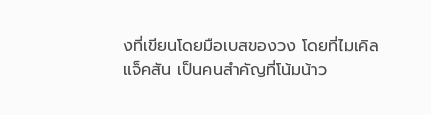งที่เขียนโดยมือเบสของวง โดยที่ไมเคิล แจ็คสัน เป็นคนสำคัญที่โน้มน้าว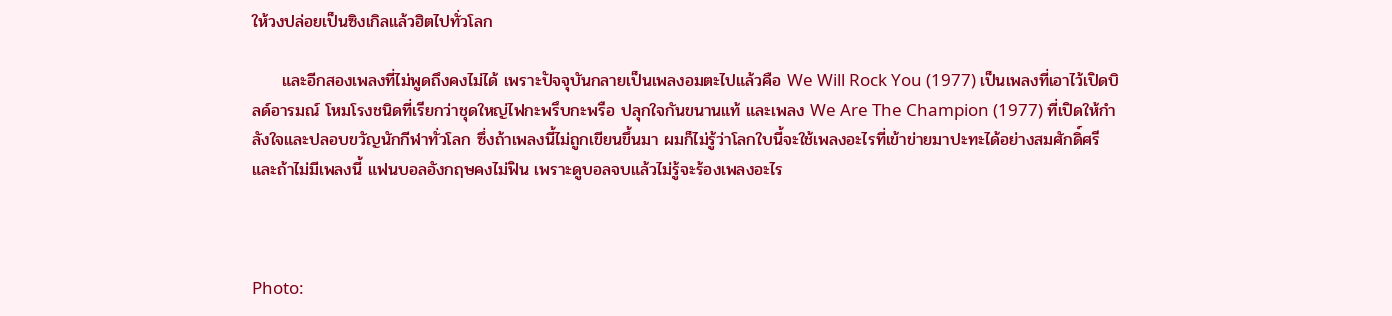ให้วงปล่อยเป็นซิงเกิลแล้วฮิตไปทั่วโลก

     และอีกสองเพลงที่ไม่พูดถึงคงไม่ได้ เพราะปัจจุบันกลายเป็นเพลงอมตะไปแล้วคือ We Will Rock You (1977) เป็นเพลงที่เอาไว้เปิดบิลด์อารมณ์ โหมโรงชนิดที่เรียกว่าชุดใหญ่ไฟกะพรึบกะพรือ ปลุกใจกันขนานแท้ และเพลง We Are The Champion (1977) ที่เปิดให้กำลังใจและปลอบขวัญนักกีฬาทั่วโลก ซึ่งถ้าเพลงนี้ไม่ถูกเขียนขึ้นมา ผมก็ไม่รู้ว่าโลกใบนี้จะใช้เพลงอะไรที่เข้าข่ายมาปะทะได้อย่างสมศักดิ์ศรี และถ้าไม่มีเพลงนี้ แฟนบอลอังกฤษคงไม่ฟิน เพราะดูบอลจบแล้วไม่รู้จะร้องเพลงอะไร



Photo: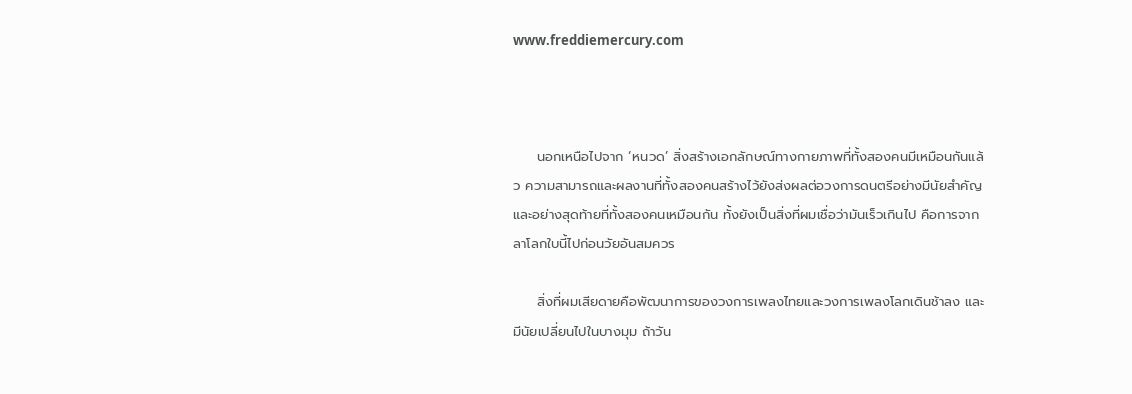www.freddiemercury.com



     นอกเหนือไปจาก ‘หนวด’ สิ่งสร้างเอกลักษณ์ทางกายภาพที่ทั้งสองคนมีเหมือนกันแล้ว ความสามารถและผลงานที่ทั้งสองคนสร้างไว้ยังส่งผลต่อวงการดนตรีอย่างมีนัยสำคัญ และอย่างสุดท้ายที่ทั้งสองคนเหมือนกัน ทั้งยังเป็นสิ่งที่ผมเชื่อว่ามันเร็วเกินไป คือการจากลาโลกใบนี้ไปก่อนวัยอันสมควร

     สิ่งที่ผมเสียดายคือพัฒนาการของวงการเพลงไทยและวงการเพลงโลกเดินช้าลง และมีนัยเปลี่ยนไปในบางมุม ถ้าวัน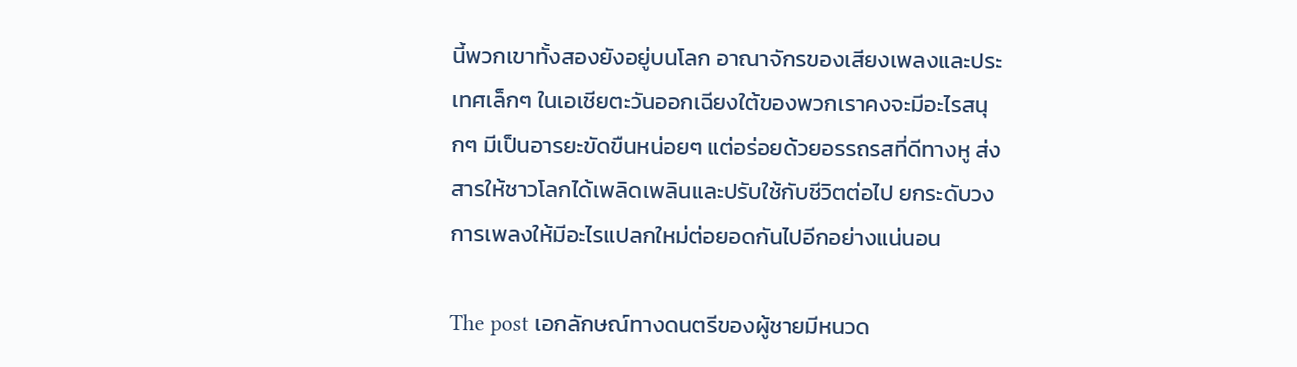นี้พวกเขาทั้งสองยังอยู่บนโลก อาณาจักรของเสียงเพลงและประเทศเล็กๆ ในเอเชียตะวันออกเฉียงใต้ของพวกเราคงจะมีอะไรสนุกๆ มีเป็นอารยะขัดขืนหน่อยๆ แต่อร่อยด้วยอรรถรสที่ดีทางหู ส่งสารให้ชาวโลกได้เพลิดเพลินและปรับใช้กับชีวิตต่อไป ยกระดับวงการเพลงให้มีอะไรแปลกใหม่ต่อยอดกันไปอีกอย่างแน่นอน

The post เอกลักษณ์ทางดนตรีของผู้ชายมีหนวด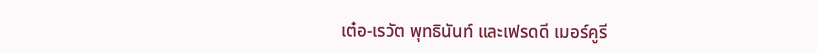เต๋อ-เรวัต พุทธินันท์ และเฟรดดี เมอร์คูรี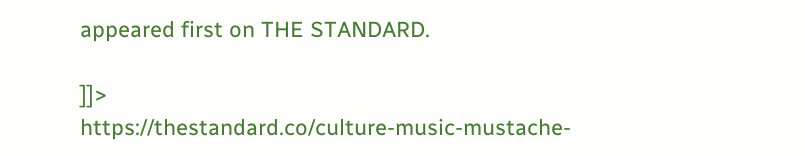appeared first on THE STANDARD.

]]>
https://thestandard.co/culture-music-mustache-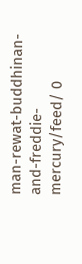man-rewat-buddhinan-and-freddie-mercury/feed/ 0